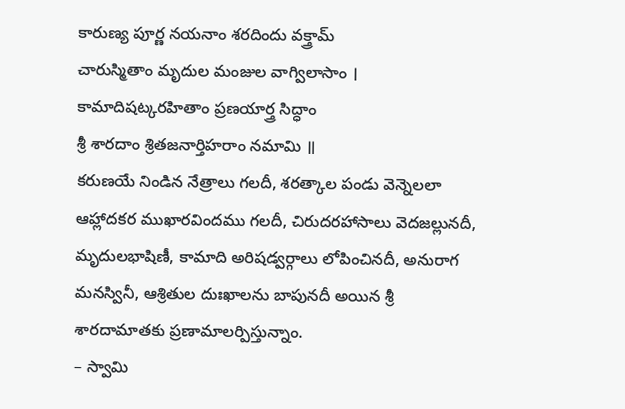కారుణ్య పూర్ణ నయనాం శరదిందు వక్త్రామ్
చారుస్మితాం మృదుల మంజుల వాగ్విలాసాం ।
కామాదిషట్కరహితాం ప్రణయార్త్ర సిద్ధాం
శ్రీ శారదాం శ్రితజనార్తిహరాం నమామి ॥
కరుణయే నిండిన నేత్రాలు గలదీ, శరత్కాల పండు వెన్నెలలా ఆహ్లాదకర ముఖారవిందము గలదీ, చిరుదరహాసాలు వెదజల్లునదీ, మృదులభాషిణీ, కామాది అరిషడ్వర్గాలు లోపించినదీ, అనురాగ మనస్వినీ, ఆశ్రితుల దుఃఖాలను బాపునదీ అయిన శ్రీ శారదామాతకు ప్రణామాలర్పిస్తున్నాం.
– స్వామి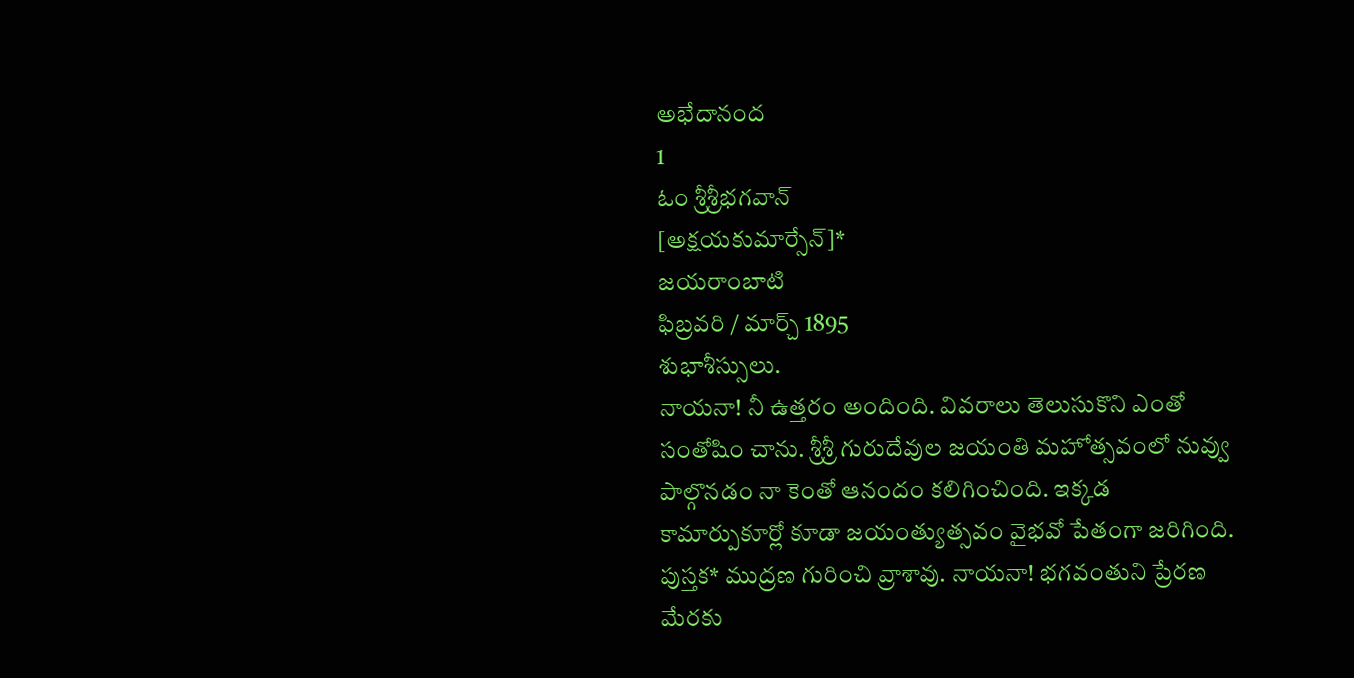అభేదానంద
1
ఓం శ్రీశ్రీభగవాన్
[అక్షయకుమార్సేన్]*
జయరాంబాటి
ఫిబ్రవరి / మార్చ్ 1895
శుభాశీస్సులు.
నాయనా! నీ ఉత్తరం అందింది. వివరాలు తెలుసుకొని ఎంతో సంతోషిం చాను. శ్రీశ్రీ గురుదేవుల జయంతి మహోత్సవంలో నువ్వు పాల్గొనడం నా కెంతో ఆనందం కలిగించింది. ఇక్కడ కామార్పుకూర్లో కూడా జయంత్యుత్సవం వైభవో పేతంగా జరిగింది. పుస్తక* ముద్రణ గురించి వ్రాశావు. నాయనా! భగవంతుని ప్రేరణ మేరకు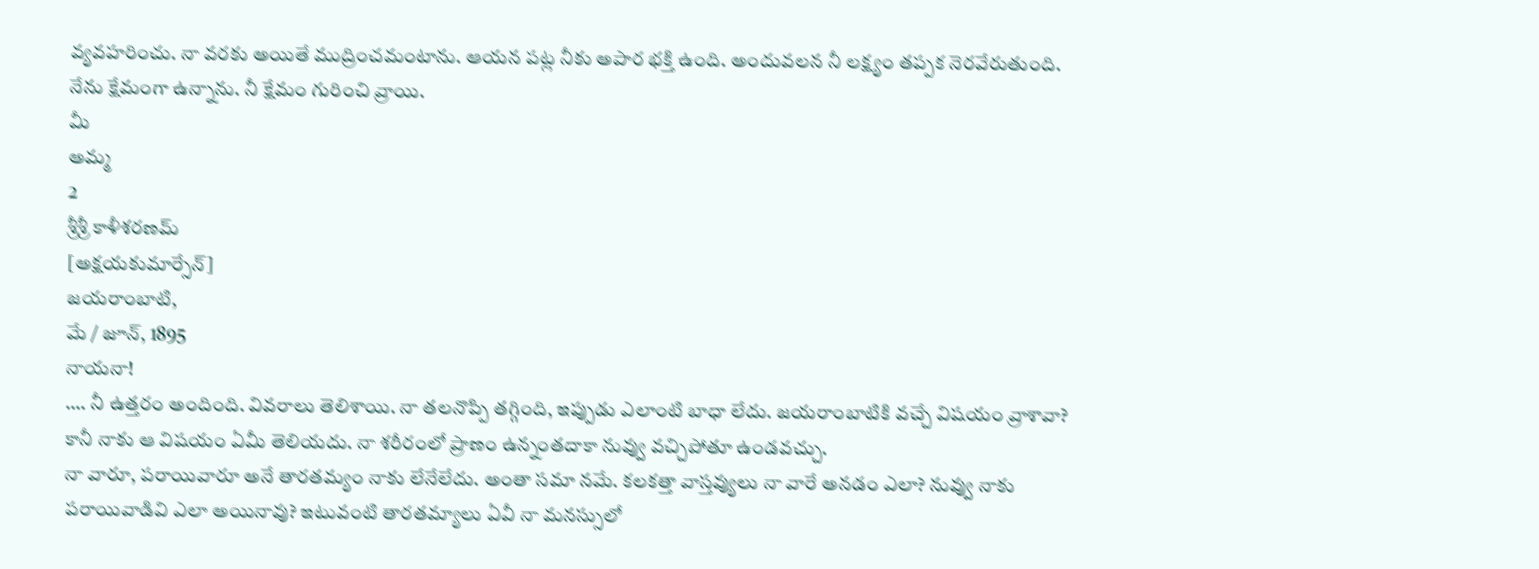వ్యవహరించు. నా వరకు అయితే ముద్రించమంటాను. ఆయన పట్ల నీకు అపార భక్తి ఉంది. అందువలన నీ లక్ష్యం తప్పక నెరవేరుతుంది.
నేను క్షేమంగా ఉన్నాను. నీ క్షేమం గురించి వ్రాయి.
మీ
అమ్మ
2
శ్రీశ్రీ కాళీశరణమ్
[అక్షయకుమార్సేన్]
జయరాంబాటి,
మే / జూన్, 1895
నాయనా!
…. నీ ఉత్తరం అందింది. వివరాలు తెలిశాయి. నా తలనొప్పి తగ్గింది, ఇప్పుడు ఎలాంటి బాధా లేదు. జయరాంబాటికి వచ్చే విషయం వ్రాశావా? కానీ నాకు ఆ విషయం ఏమీ తెలియదు. నా శరీరంలో ప్రాణం ఉన్నంతదాకా నువ్వు వచ్చిపోతూ ఉండవచ్చు.
నా వారూ, పరాయివారూ అనే తారతమ్యం నాకు లేనేలేదు. అంతా సమా నమే. కలకత్తా వాస్తవ్యులు నా వారే అనడం ఎలా? నువ్వు నాకు పరాయివాడివి ఎలా అయినావు? ఇటువంటి తారతమ్యాలు ఏవీ నా మనస్సులో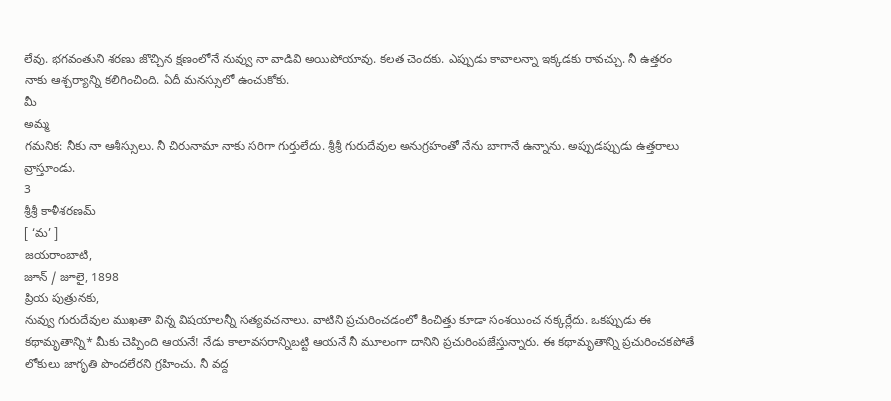లేవు. భగవంతుని శరణు జొచ్చిన క్షణంలోనే నువ్వు నా వాడివి అయిపోయావు. కలత చెందకు. ఎప్పుడు కావాలన్నా ఇక్కడకు రావచ్చు. నీ ఉత్తరం నాకు ఆశ్చర్యాన్ని కలిగించింది. ఏదీ మనస్సులో ఉంచుకోకు.
మీ
అమ్మ
గమనిక: నీకు నా ఆశీస్సులు. నీ చిరునామా నాకు సరిగా గుర్తులేదు. శ్రీశ్రీ గురుదేవుల అనుగ్రహంతో నేను బాగానే ఉన్నాను. అప్పుడప్పుడు ఉత్తరాలు వ్రాస్తూండు.
3
శ్రీశ్రీ కాళీశరణమ్
[ ‘మ’ ]
జయరాంబాటి,
జూన్ / జూలై, 1898
ప్రియ పుత్రునకు,
నువ్వు గురుదేవుల ముఖతా విన్న విషయాలన్నీ సత్యవచనాలు. వాటిని ప్రచురించడంలో కించిత్తు కూడా సంశయించ నక్కర్లేదు. ఒకప్పుడు ఈ కథామృతాన్ని* మీకు చెప్పింది ఆయనే! నేడు కాలావసరాన్నిబట్టి ఆయనే నీ మూలంగా దానిని ప్రచురింపజేస్తున్నారు. ఈ కథామృతాన్ని ప్రచురించకపోతే లోకులు జాగృతి పొందలేరని గ్రహించు. నీ వద్ద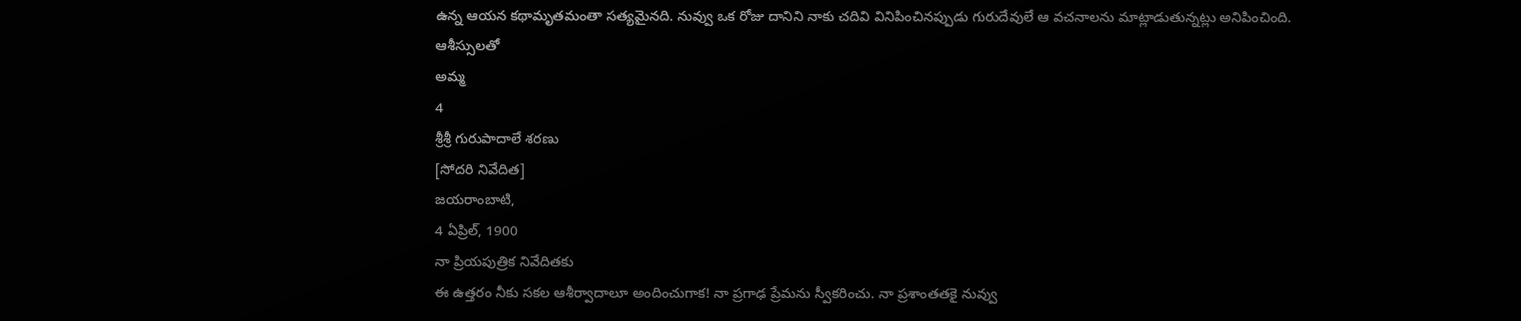ఉన్న ఆయన కథామృతమంతా సత్యమైనది. నువ్వు ఒక రోజు దానిని నాకు చదివి వినిపించినప్పుడు గురుదేవులే ఆ వచనాలను మాట్లాడుతున్నట్లు అనిపించింది.
ఆశీస్సులతో
అమ్మ
4
శ్రీశ్రీ గురుపాదాలే శరణు
[సోదరి నివేదిత]
జయరాంబాటి,
4 ఏప్రిల్, 1900
నా ప్రియపుత్రిక నివేదితకు
ఈ ఉత్తరం నీకు సకల ఆశీర్వాదాలూ అందించుగాక! నా ప్రగాఢ ప్రేమను స్వీకరించు. నా ప్రశాంతతకై నువ్వు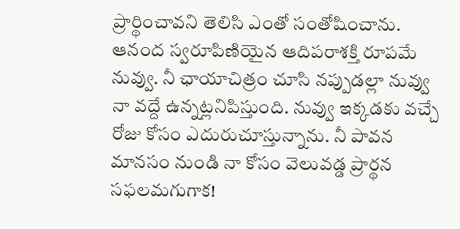ప్రార్థించావని తెలిసి ఎంతో సంతోషించాను. ఆనంద స్వరూపిణియైన ఆదిపరాశక్తి రూపమే నువ్వు. నీ ఛాయాచిత్రం చూసి నప్పుడల్లా నువ్వు నా వద్దే ఉన్నట్లనిపిస్తుంది. నువ్వు ఇక్కడకు వచ్చే రోజు కోసం ఎదురుచూస్తున్నాను. నీ పావన మానసం నుండి నా కోసం వెలువడ్డ ప్రార్థన సఫలమగుగాక!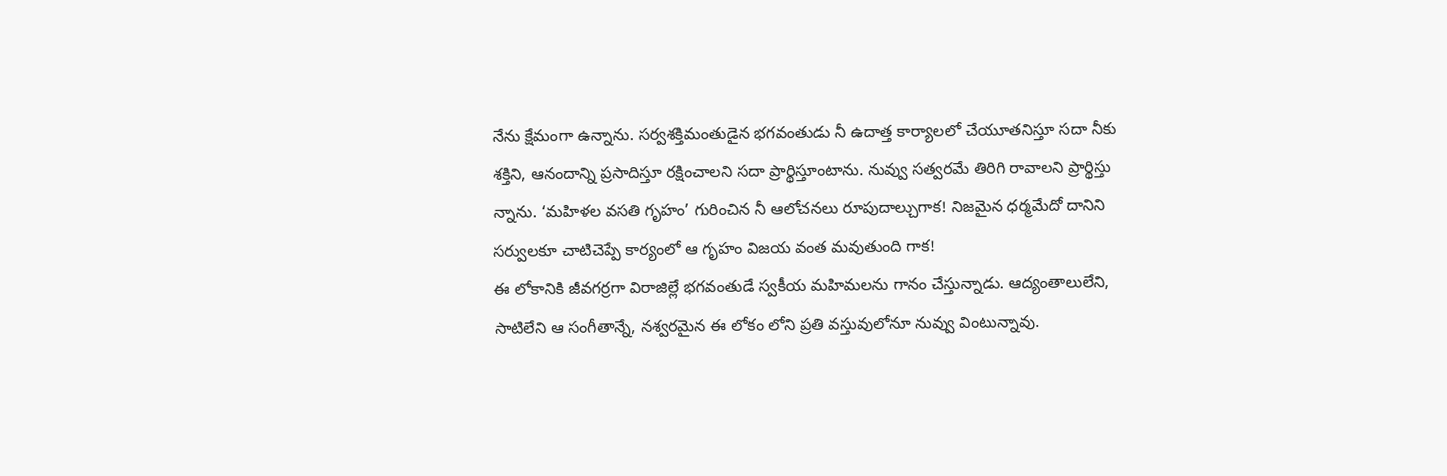నేను క్షేమంగా ఉన్నాను. సర్వశక్తిమంతుడైన భగవంతుడు నీ ఉదాత్త కార్యాలలో చేయూతనిస్తూ సదా నీకు శక్తిని, ఆనందాన్ని ప్రసాదిస్తూ రక్షించాలని సదా ప్రార్థిస్తూంటాను. నువ్వు సత్వరమే తిరిగి రావాలని ప్రార్థిస్తు న్నాను. ‘మహిళల వసతి గృహం’ గురించిన నీ ఆలోచనలు రూపుదాల్చుగాక! నిజమైన ధర్మమేదో దానిని సర్వులకూ చాటిచెప్పే కార్యంలో ఆ గృహం విజయ వంత మవుతుంది గాక!
ఈ లోకానికి జీవగర్రగా విరాజిల్లే భగవంతుడే స్వకీయ మహిమలను గానం చేస్తున్నాడు. ఆద్యంతాలులేని, సాటిలేని ఆ సంగీతాన్నే, నశ్వరమైన ఈ లోకం లోని ప్రతి వస్తువులోనూ నువ్వు వింటున్నావు.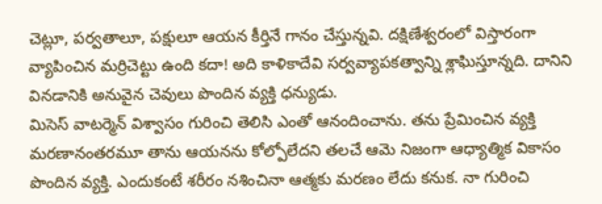చెట్లూ, పర్వతాలూ, పక్షులూ ఆయన కీర్తినే గానం చేస్తున్నవి. దక్షిణేశ్వరంలో విస్తారంగా వ్యాపించిన మర్రిచెట్టు ఉంది కదా! అది కాళికాదేవి సర్వవ్యాపకత్వాన్ని శ్లాఘిస్తూన్నది. దానిని వినడానికి అనువైన చెవులు పొందిన వ్యక్తి ధన్యుడు.
మిసెస్ వాటర్మెన్ విశ్వాసం గురించి తెలిసి ఎంతో ఆనందించాను. తను ప్రేమించిన వ్యక్తి మరణానంతరమూ తాను ఆయనను కోల్పోలేదని తలచే ఆమె నిజంగా ఆధ్యాత్మిక వికాసం పొందిన వ్యక్తి. ఎందుకంటే శరీరం నశించినా ఆత్మకు మరణం లేదు కనుక. నా గురించి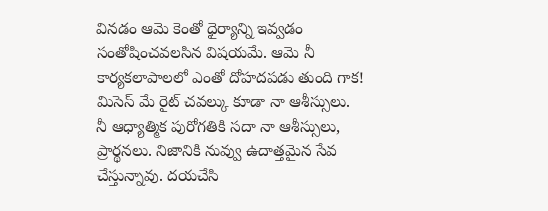వినడం ఆమె కెంతో ధైర్యాన్ని ఇవ్వడం సంతోషించవలసిన విషయమే. ఆమె నీ కార్యకలాపాలలో ఎంతో దోహదపడు తుంది గాక! మిసెస్ మే రైట్ చవల్కు కూడా నా ఆశీస్సులు.
నీ ఆధ్యాత్మిక పురోగతికి సదా నా ఆశీస్సులు, ప్రార్థనలు. నిజానికి నువ్వు ఉదాత్తమైన సేవ చేస్తున్నావు. దయచేసి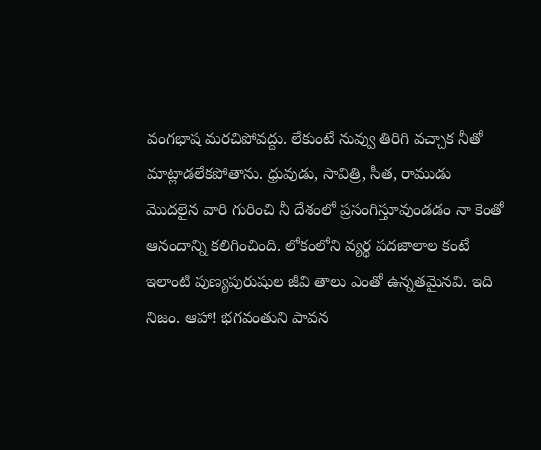వంగభాష మరచిపోవద్దు. లేకుంటే నువ్వు తిరిగి వచ్చాక నీతో మాట్లాడలేకపోతాను. ధ్రువుడు, సావిత్రి, సీత, రాముడు మొదలైన వారి గురించి నీ దేశంలో ప్రసంగిస్తూవుండడం నా కెంతో ఆనందాన్ని కలిగించింది. లోకంలోని వ్యర్థ పదజాలాల కంటే ఇలాంటి పుణ్యపురుషుల జీవి తాలు ఎంతో ఉన్నతమైనవి. ఇది నిజం. ఆహా! భగవంతుని పావన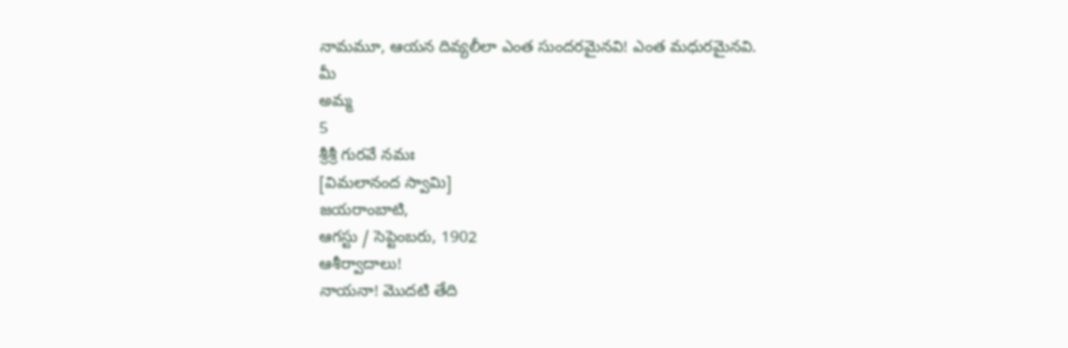నామమూ, ఆయన దివ్యలీలా ఎంత సుందరమైనవి! ఎంత మధురమైనవి.
మీ
అమ్మ
5
శ్రీశ్రీ గురవే నమః
[విమలానంద స్వామి]
జయరాంబాటి,
ఆగస్టు / సెప్టెంబరు, 1902
ఆశీర్వాదాలు!
నాయనా! మొదటి తేది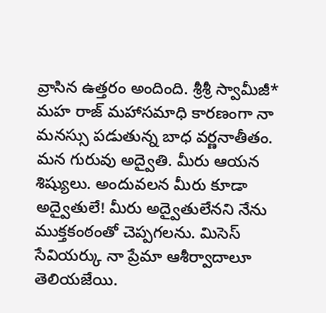వ్రాసిన ఉత్తరం అందింది. శ్రీశ్రీ స్వామీజీ* మహ రాజ్ మహాసమాధి కారణంగా నా మనస్సు పడుతున్న బాధ వర్ణనాతీతం. మన గురువు అద్వైతి. మీరు ఆయన శిష్యులు. అందువలన మీరు కూడా అద్వైతులే! మీరు అద్వైతులేనని నేను ముక్తకంఠంతో చెప్పగలను. మిసెస్ సేవియర్కు నా ప్రేమా ఆశీర్వాదాలూ తెలియజేయి.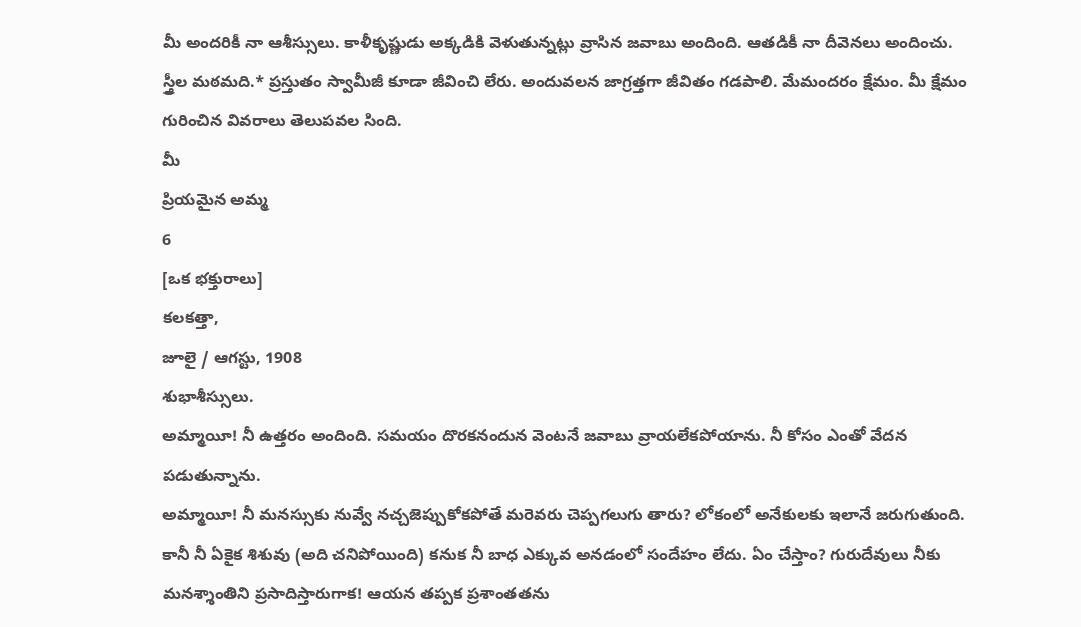మీ అందరికీ నా ఆశీస్సులు. కాళీకృష్ణుడు అక్కడికి వెళుతున్నట్లు వ్రాసిన జవాబు అందింది. ఆతడికీ నా దీవెనలు అందించు. స్త్రీల మఠమది.* ప్రస్తుతం స్వామీజీ కూడా జీవించి లేరు. అందువలన జాగ్రత్తగా జీవితం గడపాలి. మేమందరం క్షేమం. మీ క్షేమం గురించిన వివరాలు తెలుపవల సింది.
మీ
ప్రియమైన అమ్మ
6
[ఒక భక్తురాలు]
కలకత్తా,
జూలై / ఆగస్టు, 1908
శుభాశీస్సులు.
అమ్మాయీ! నీ ఉత్తరం అందింది. సమయం దొరకనందున వెంటనే జవాబు వ్రాయలేకపోయాను. నీ కోసం ఎంతో వేదన పడుతున్నాను.
అమ్మాయీ! నీ మనస్సుకు నువ్వే నచ్చజెప్పుకోకపోతే మరెవరు చెప్పగలుగు తారు? లోకంలో అనేకులకు ఇలానే జరుగుతుంది. కానీ నీ ఏకైక శిశువు (అది చనిపోయింది) కనుక నీ బాధ ఎక్కువ అనడంలో సందేహం లేదు. ఏం చేస్తాం? గురుదేవులు నీకు మనశ్శాంతిని ప్రసాదిస్తారుగాక! ఆయన తప్పక ప్రశాంతతను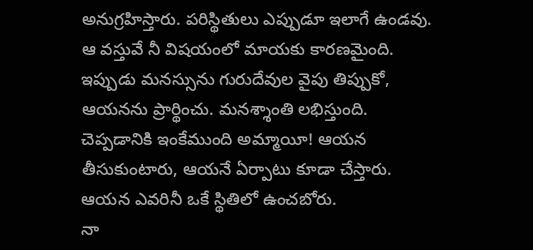అనుగ్రహిస్తారు. పరిస్థితులు ఎప్పుడూ ఇలాగే ఉండవు. ఆ వస్తువే నీ విషయంలో మాయకు కారణమైంది. ఇప్పుడు మనస్సును గురుదేవుల వైపు తిప్పుకో, ఆయనను ప్రార్థించు. మనశ్శాంతి లభిస్తుంది. చెప్పడానికి ఇంకేముంది అమ్మాయీ! ఆయన తీసుకుంటారు, ఆయనే ఏర్పాటు కూడా చేస్తారు. ఆయన ఎవరినీ ఒకే స్థితిలో ఉంచబోరు.
నా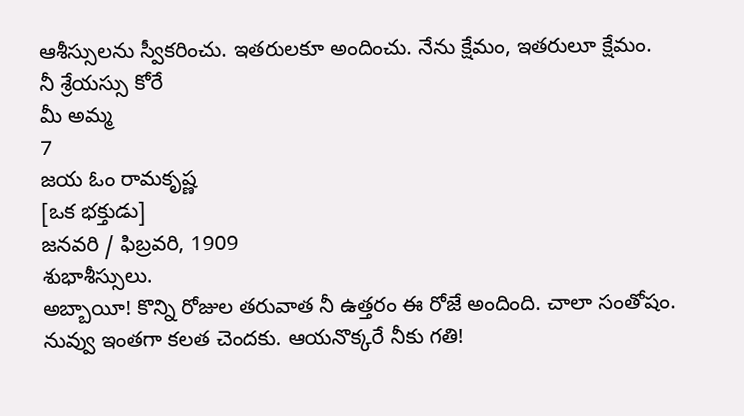ఆశీస్సులను స్వీకరించు. ఇతరులకూ అందించు. నేను క్షేమం, ఇతరులూ క్షేమం.
నీ శ్రేయస్సు కోరే
మీ అమ్మ
7
జయ ఓం రామకృష్ణ
[ఒక భక్తుడు]
జనవరి / ఫిబ్రవరి, 1909
శుభాశీస్సులు.
అబ్బాయీ! కొన్ని రోజుల తరువాత నీ ఉత్తరం ఈ రోజే అందింది. చాలా సంతోషం. నువ్వు ఇంతగా కలత చెందకు. ఆయనొక్కరే నీకు గతి!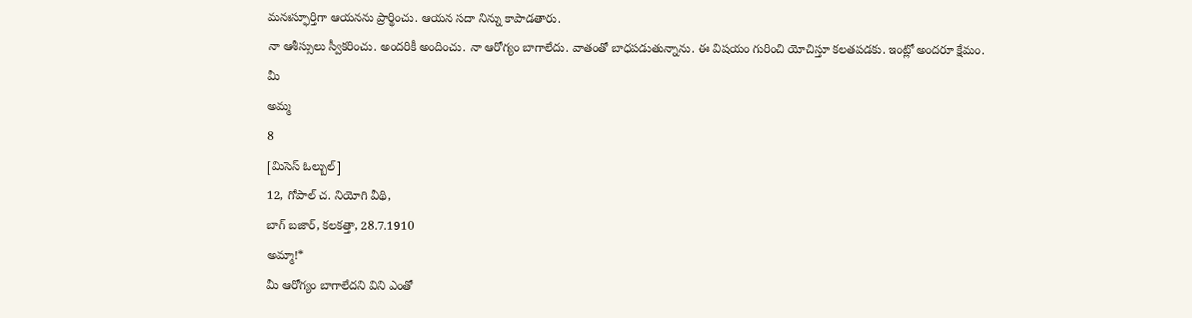మనఃస్ఫూర్తిగా ఆయనను ప్రార్థించు. ఆయన సదా నిన్ను కాపాడతారు.
నా ఆశీస్సులు స్వీకరించు. అందరికీ అందించు. నా ఆరోగ్యం బాగాలేదు. వాతంతో బాధపడుతున్నాను. ఈ విషయం గురించి యోచిస్తూ కలతపడకు. ఇంట్లో అందరూ క్షేమం.
మీ
అమ్మ
8
[మిసెస్ ఓల్బుల్]
12, గోపాల్ చ. నియోగి వీథి,
బాగ్ బజార్, కలకత్తా, 28.7.1910
అమ్మా!*
మీ ఆరోగ్యం బాగాలేదని విని ఎంతో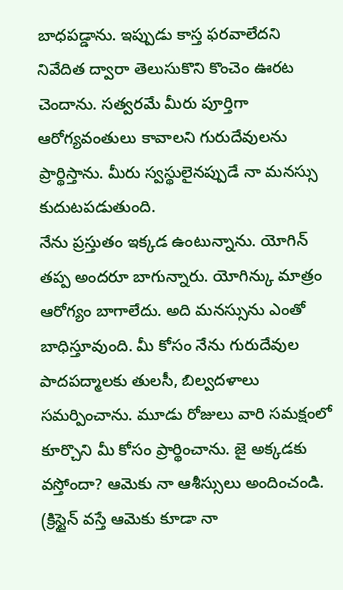బాధపడ్డాను. ఇప్పుడు కాస్త ఫరవాలేదని నివేదిత ద్వారా తెలుసుకొని కొంచెం ఊరట చెందాను. సత్వరమే మీరు పూర్తిగా ఆరోగ్యవంతులు కావాలని గురుదేవులను ప్రార్థిస్తాను. మీరు స్వస్థులైనప్పుడే నా మనస్సు కుదుటపడుతుంది.
నేను ప్రస్తుతం ఇక్కడ ఉంటున్నాను. యోగిన్ తప్ప అందరూ బాగున్నారు. యోగిన్కు మాత్రం ఆరోగ్యం బాగాలేదు. అది మనస్సును ఎంతో బాధిస్తూవుంది. మీ కోసం నేను గురుదేవుల పాదపద్మాలకు తులసీ, బిల్వదళాలు సమర్పించాను. మూడు రోజులు వారి సమక్షంలో కూర్చొని మీ కోసం ప్రార్థించాను. జై అక్కడకు వస్తోందా? ఆమెకు నా ఆశీస్సులు అందించండి. (క్రిస్టైన్ వస్తే ఆమెకు కూడా నా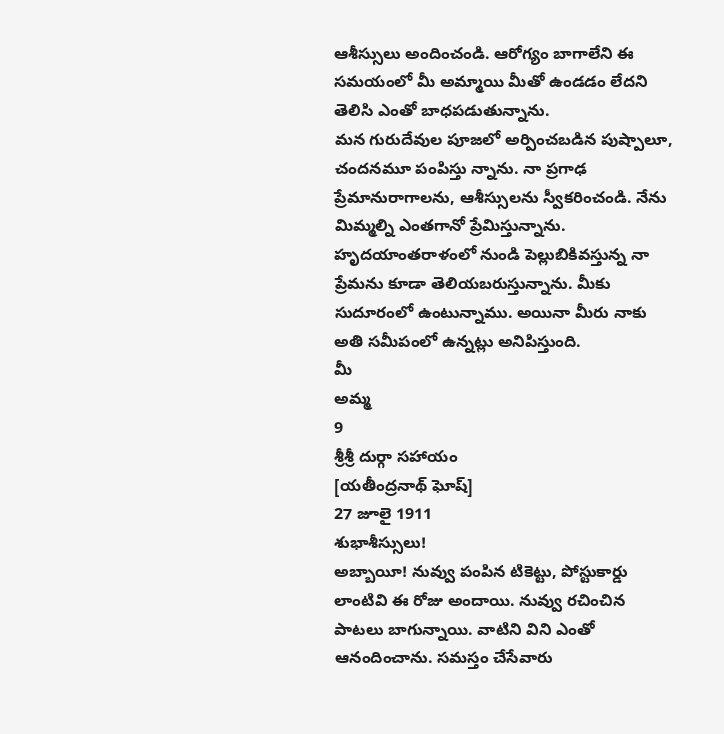ఆశీస్సులు అందించండి. ఆరోగ్యం బాగాలేని ఈ సమయంలో మీ అమ్మాయి మీతో ఉండడం లేదని తెలిసి ఎంతో బాధపడుతున్నాను.
మన గురుదేవుల పూజలో అర్పించబడిన పుష్పాలూ, చందనమూ పంపిస్తు న్నాను. నా ప్రగాఢ ప్రేమానురాగాలను, ఆశీస్సులను స్వీకరించండి. నేను మిమ్మల్ని ఎంతగానో ప్రేమిస్తున్నాను. హృదయాంతరాళంలో నుండి పెల్లుబికివస్తున్న నా ప్రేమను కూడా తెలియబరుస్తున్నాను. మీకు సుదూరంలో ఉంటున్నాము. అయినా మీరు నాకు అతి సమీపంలో ఉన్నట్లు అనిపిస్తుంది.
మీ
అమ్మ
9
శ్రీశ్రీ దుర్గా సహాయం
[యతీంద్రనాథ్ ఘోష్]
27 జూలై 1911
శుభాశీస్సులు!
అబ్బాయీ! నువ్వు పంపిన టికెట్టు, పోస్టుకార్డు లాంటివి ఈ రోజు అందాయి. నువ్వు రచించిన పాటలు బాగున్నాయి. వాటిని విని ఎంతో ఆనందించాను. సమస్తం చేసేవారు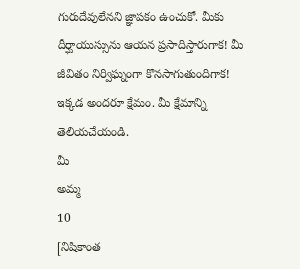గురుదేవులేనని జ్ఞాపకం ఉంచుకో. మీకు దీర్ఘాయుస్సును ఆయన ప్రసాదిస్తారుగాక! మీ జీవితం నిర్విఘ్నంగా కొనసాగుతుందిగాక!
ఇక్కడ అందరూ క్షేమం. మీ క్షేమాన్ని తెలియచేయండి.
మీ
అమ్మ
10
[నిషికాంత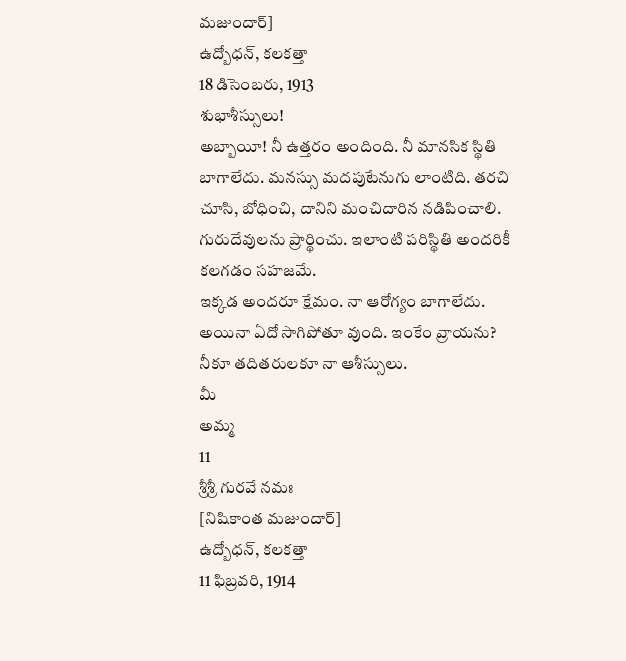మజుందార్]
ఉద్బోధన్, కలకత్తా
18 డిసెంబరు, 1913
శుభాశీస్సులు!
అబ్బాయీ! నీ ఉత్తరం అందింది. నీ మానసిక స్థితి బాగాలేదు. మనస్సు మదపుటేనుగు లాంటిది. తరచి చూసి, బోధించి, దానిని మంచిదారిన నడిపించాలి. గురుదేవులను ప్రార్థించు. ఇలాంటి పరిస్థితి అందరికీ కలగడం సహజమే.
ఇక్కడ అందరూ క్షేమం. నా ఆరోగ్యం బాగాలేదు. అయినా ఏదో సాగిపోతూ వుంది. ఇంకేం వ్రాయను? నీకూ తదితరులకూ నా ఆశీస్సులు.
మీ
అమ్మ
11
శ్రీశ్రీ గురవే నమః
[నిషికాంత మజుందార్]
ఉద్బోధన్, కలకత్తా
11 ఫిబ్రవరి, 1914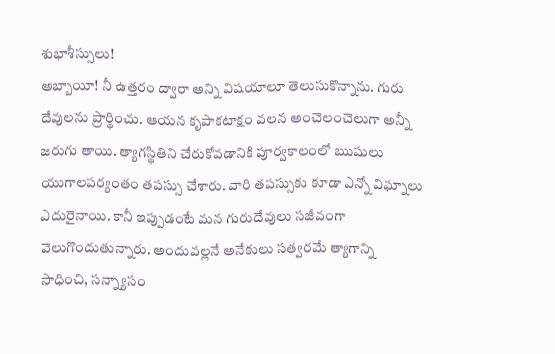శుభాశీస్సులు!
అబ్బాయీ! నీ ఉత్తరం ద్వారా అన్ని విషయాలూ తెలుసుకొన్నాను. గురు దేవులను ప్రార్థించు. ఆయన కృపాకటాక్షం వలన అంచెలంచెలుగా అన్నీ జరుగు తాయి. త్యాగస్థితిని చేరుకోవడానికి పూర్వకాలంలో ఋషులు యుగాలపర్యంతం తపస్సు చేశారు. వారి తపస్సుకు కూడా ఎన్నో విఘ్నాలు ఎదురైనాయి. కానీ ఇప్పుడంటే మన గురుదేవులు సజీవంగా వెలుగొందుతున్నారు. అందువల్లనే అనేకులు సత్వరమే త్యాగాన్ని సాధించి, సన్న్యాసం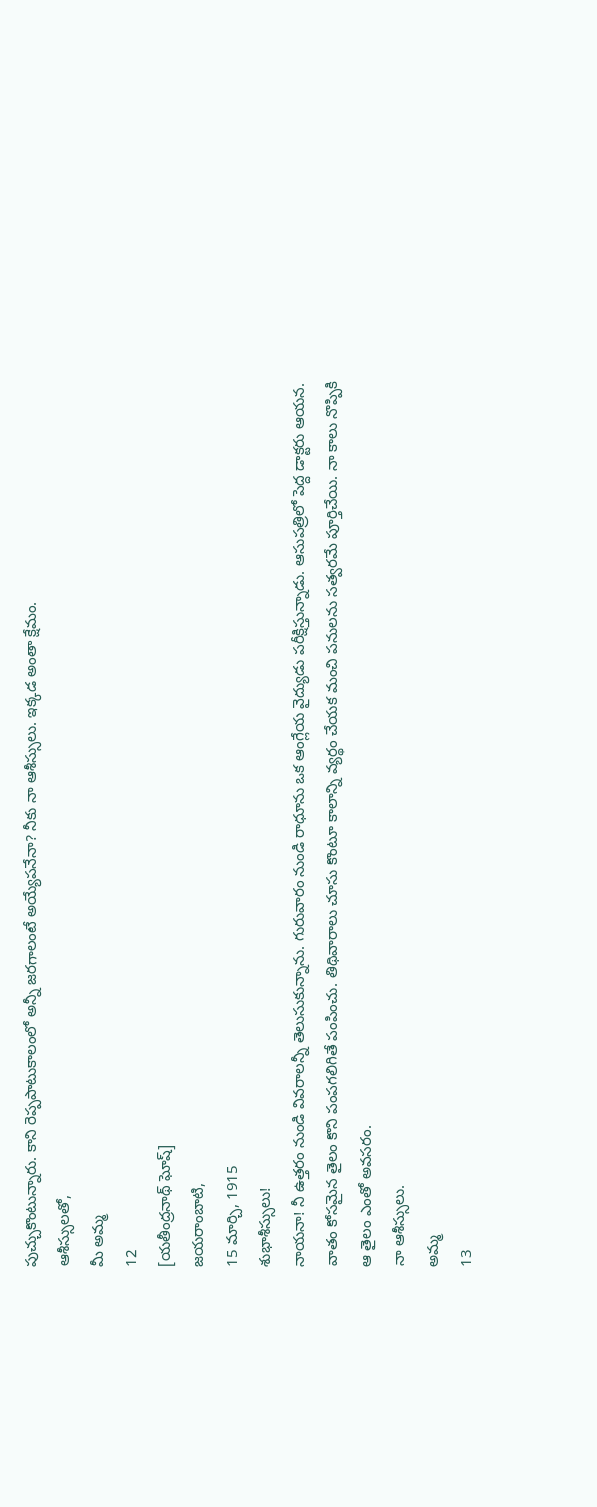పుచ్చుకొంటున్నారు. కాని రెప్పపాటుకాలంలో అన్నీ జరగాలంటే అయ్యేపనేనా? నీకు నా ఆశీస్సులు. ఇక్కడ అంతా క్షేమం.
ఆశీస్సులతో,
మీ అమ్మ
12
[యతీంద్రనాథ్ ఘోష్]
జయరాంబాటి,
15 మార్చి, 1915
శుభాశీస్సులు!
నాయనా! నీ ఉత్తరం నుండి వివరాలన్నీ తెలుసుకున్నాను. గురువారం నుండి రాధూను ఒక ఆంగ్లేయ వైద్యుడు పరీక్షిస్తున్నాడు. ఆసుపత్రిలో పెద్ద డాక్టరు ఆయన.
వాతం కోసమైన తైలం కొని పంపగలిగితే పంపించు. తిథివారాలు చూసు కొంటూ కాలాన్ని వ్యర్థం చేయక మంచి పనులను సత్వరమే పూర్తిచేయి. నా కాలు నొప్పికి ఆ తైలం ఎంతో అవసరం.
నా ఆశీస్సులు.
అమ్మ
13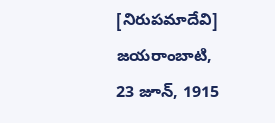[నిరుపమాదేవి]
జయరాంబాటి,
23 జూన్, 1915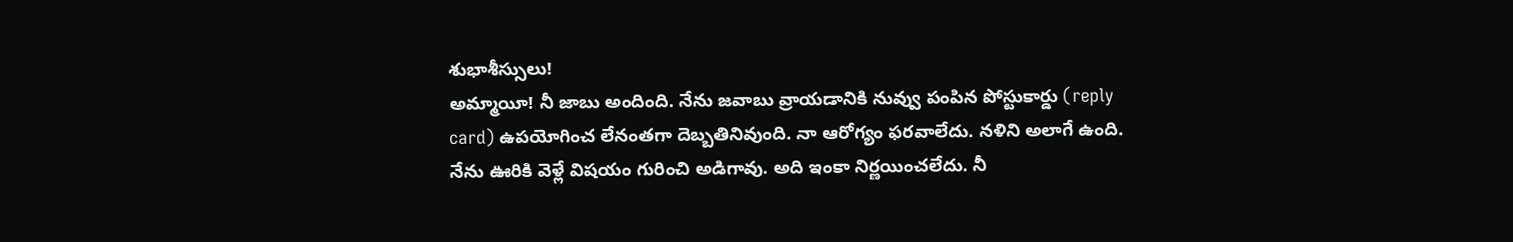శుభాశీస్సులు!
అమ్మాయీ! నీ జాబు అందింది. నేను జవాబు వ్రాయడానికి నువ్వు పంపిన పోస్టుకార్డు (reply card) ఉపయోగించ లేనంతగా దెబ్బతినివుంది. నా ఆరోగ్యం ఫరవాలేదు. నళిని అలాగే ఉంది. నేను ఊరికి వెళ్లే విషయం గురించి అడిగావు. అది ఇంకా నిర్ణయించలేదు. నీ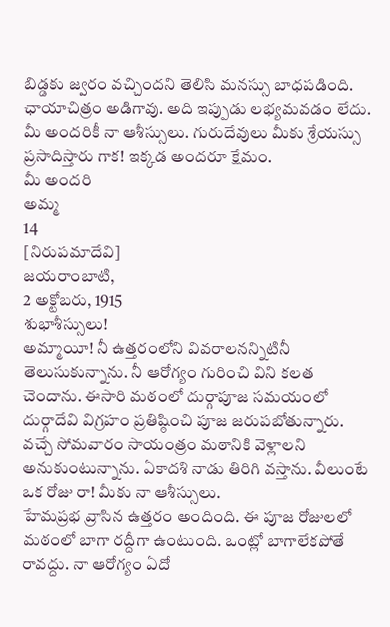బిడ్డకు జ్వరం వచ్చిందని తెలిసి మనస్సు బాధపడింది. ఛాయాచిత్రం అడిగావు. అది ఇప్పుడు లభ్యమవడం లేదు. మీ అందరికీ నా ఆశీస్సులు. గురుదేవులు మీకు శ్రేయస్సు ప్రసాదిస్తారు గాక! ఇక్కడ అందరూ క్షేమం.
మీ అందరి
అమ్మ
14
[నిరుపమాదేవి]
జయరాంబాటి,
2 అక్టోబరు, 1915
శుభాశీస్సులు!
అమ్మాయీ! నీ ఉత్తరంలోని వివరాలనన్నిటినీ తెలుసుకున్నాను. నీ ఆరోగ్యం గురించి విని కలత చెందాను. ఈసారి మఠంలో దుర్గాపూజ సమయంలో దుర్గాదేవి విగ్రహం ప్రతిష్ఠించి పూజ జరుపబోతున్నారు. వచ్చే సోమవారం సాయంత్రం మఠానికి వెళ్లాలని అనుకుంటున్నాను. ఏకాదశి నాడు తిరిగి వస్తాను. వీలుంటే ఒక రోజు రా! మీకు నా ఆశీస్సులు.
హేమప్రభ వ్రాసిన ఉత్తరం అందింది. ఈ పూజ రోజులలో మఠంలో బాగా రద్దీగా ఉంటుంది. ఒంట్లో బాగాలేకపోతే రావద్దు. నా ఆరోగ్యం ఏదో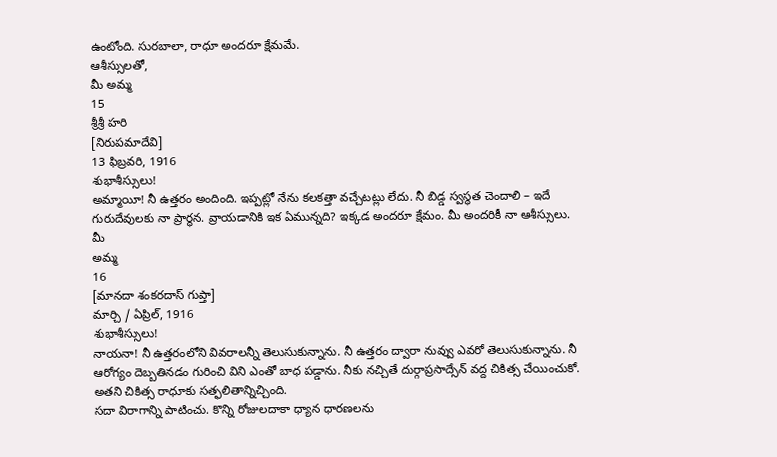ఉంటోంది. సురబాలా, రాధూ అందరూ క్షేమమే.
ఆశీస్సులతో,
మీ అమ్మ
15
శ్రీశ్రీ హరి
[నిరుపమాదేవి]
13 ఫిబ్రవరి, 1916
శుభాశీస్సులు!
అమ్మాయీ! నీ ఉత్తరం అందింది. ఇప్పట్లో నేను కలకత్తా వచ్చేటట్లు లేదు. నీ బిడ్డ స్వస్థత చెందాలి – ఇదే గురుదేవులకు నా ప్రార్థన. వ్రాయడానికి ఇక ఏమున్నది? ఇక్కడ అందరూ క్షేమం. మీ అందరికీ నా ఆశీస్సులు.
మీ
అమ్మ
16
[మానదా శంకరదాస్ గుప్తా]
మార్చి / ఏప్రిల్, 1916
శుభాశీస్సులు!
నాయనా! నీ ఉత్తరంలోని వివరాలన్నీ తెలుసుకున్నాను. నీ ఉత్తరం ద్వారా నువ్వు ఎవరో తెలుసుకున్నాను. నీ ఆరోగ్యం దెబ్బతినడం గురించి విని ఎంతో బాధ పడ్డాను. నీకు నచ్చితే దుర్గాప్రసాద్సేన్ వద్ద చికిత్స చేయించుకో. అతని చికిత్స రాధూకు సత్ఫలితాన్నిచ్చింది.
సదా విరాగాన్ని పాటించు. కొన్ని రోజులదాకా ధ్యాన ధారణలను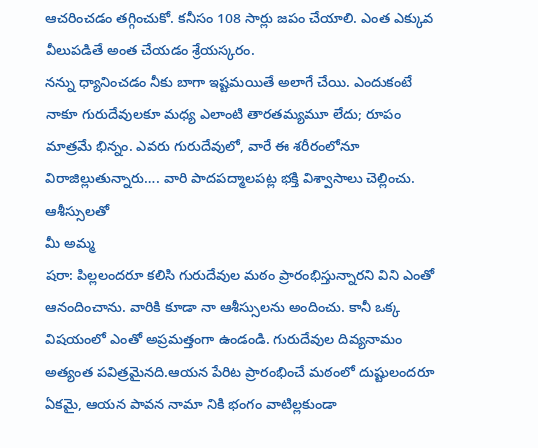ఆచరించడం తగ్గించుకో. కనీసం 108 సార్లు జపం చేయాలి. ఎంత ఎక్కువ వీలుపడితే అంత చేయడం శ్రేయస్కరం.
నన్ను ధ్యానించడం నీకు బాగా ఇష్టమయితే అలాగే చేయి. ఎందుకంటే నాకూ గురుదేవులకూ మధ్య ఎలాంటి తారతమ్యమూ లేదు; రూపం మాత్రమే భిన్నం. ఎవరు గురుదేవులో, వారే ఈ శరీరంలోనూ విరాజిల్లుతున్నారు…. వారి పాదపద్మాలపట్ల భక్తి విశ్వాసాలు చెల్లించు.
ఆశీస్సులతో
మీ అమ్మ
షరా: పిల్లలందరూ కలిసి గురుదేవుల మఠం ప్రారంభిస్తున్నారని విని ఎంతో ఆనందించాను. వారికి కూడా నా ఆశీస్సులను అందించు. కానీ ఒక్క విషయంలో ఎంతో అప్రమత్తంగా ఉండండి. గురుదేవుల దివ్యనామం అత్యంత పవిత్రమైనది.ఆయన పేరిట ప్రారంభించే మఠంలో దుష్టులందరూ ఏకమై, ఆయన పావన నామా నికి భంగం వాటిల్లకుండా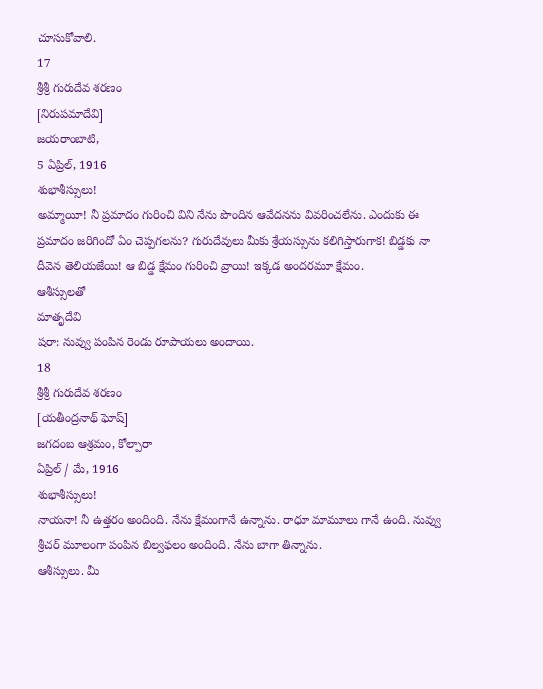చూసుకోవాలి.
17
శ్రీశ్రీ గురుదేవ శరణం
[నిరుపమాదేవి]
జయరాంబాటి,
5 ఏప్రిల్, 1916
శుభాశీస్సులు!
అమ్మాయీ! నీ ప్రమాదం గురించి విని నేను పొందిన ఆవేదనను వివరించలేను. ఎందుకు ఈ ప్రమాదం జరిగిందో ఏం చెప్పగలను? గురుదేవులు మీకు శ్రేయస్సును కలిగిస్తారుగాక! బిడ్డకు నా దీవెన తెలియజేయి! ఆ బిడ్డ క్షేమం గురించి వ్రాయి! ఇక్కడ అందరమూ క్షేమం.
ఆశీస్సులతో
మాతృదేవి
షరా: నువ్వు పంపిన రెండు రూపాయలు అందాయి.
18
శ్రీశ్రీ గురుదేవ శరణం
[యతీంద్రనాథ్ ఘోష్]
జగదంబ ఆశ్రమం, కోల్పారా
ఏప్రిల్ / మే, 1916
శుభాశీస్సులు!
నాయనా! నీ ఉత్తరం అందింది. నేను క్షేమంగానే ఉన్నాను. రాధూ మామూలు గానే ఉంది. నువ్వు శ్రీచర్ మూలంగా పంపిన బిల్వఫలం అందింది. నేను బాగా తిన్నాను.
ఆశీస్సులు. మీ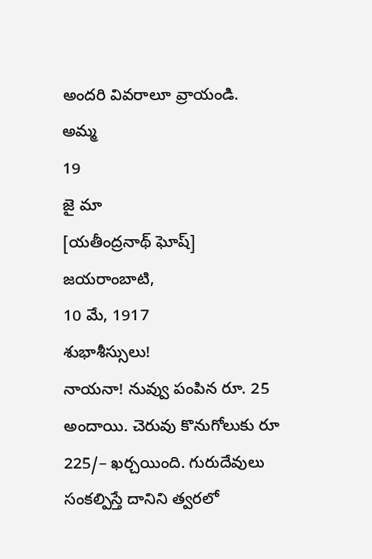అందరి వివరాలూ వ్రాయండి.
అమ్మ
19
జై మా
[యతీంద్రనాథ్ ఘోష్]
జయరాంబాటి,
10 మే, 1917
శుభాశీస్సులు!
నాయనా! నువ్వు పంపిన రూ. 25 అందాయి. చెరువు కొనుగోలుకు రూ 225/– ఖర్చయింది. గురుదేవులు సంకల్పిస్తే దానిని త్వరలో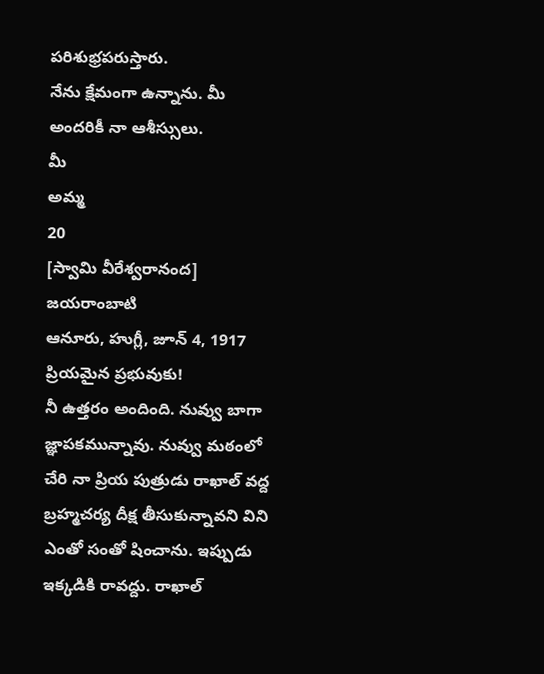పరిశుభ్రపరుస్తారు.
నేను క్షేమంగా ఉన్నాను. మీ అందరికీ నా ఆశీస్సులు.
మీ
అమ్మ
20
[స్వామి వీరేశ్వరానంద]
జయరాంబాటి
ఆనూరు, హుగ్లీ, జూన్ 4, 1917
ప్రియమైన ప్రభువుకు!
నీ ఉత్తరం అందింది. నువ్వు బాగా జ్ఞాపకమున్నావు. నువ్వు మఠంలో చేరి నా ప్రియ పుత్రుడు రాఖాల్ వద్ద బ్రహ్మచర్య దీక్ష తీసుకున్నావని విని ఎంతో సంతో షించాను. ఇప్పుడు ఇక్కడికి రావద్దు. రాఖాల్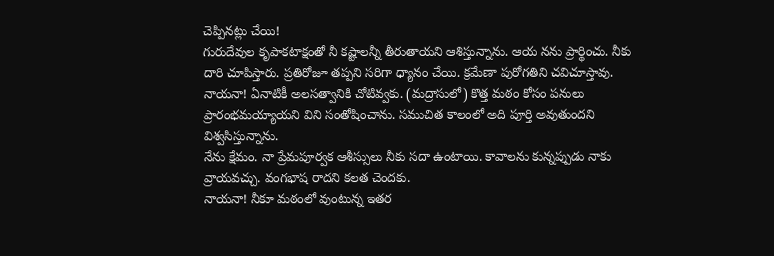చెప్పినట్లు చేయి!
గురుదేవుల కృపాకటాక్షంతో నీ కష్టాలన్నీ తీరుతాయని ఆశిస్తున్నాను. ఆయ నను ప్రార్థించు. నీకు దారి చూపిస్తారు. ప్రతిరోజూ తప్పని సరిగా ధ్యానం చేయి. క్రమేణా పురోగతిని చవిచూస్తావు. నాయనా! ఏనాటికీ అలసత్వానికి చోటివ్వకు. (మద్రాసులో) కొత్త మఠం కోసం పనులు ప్రారంభమయ్యాయని విని సంతోషించాను. సముచిత కాలంలో అది పూర్తి అవుతుందని విశ్వసిస్తున్నాను.
నేను క్షేమం. నా ప్రేమపూర్వక ఆశీస్సులు నీకు సదా ఉంటాయి. కావాలను కున్నప్పుడు నాకు వ్రాయవచ్చు. వంగభాష రాదని కలత చెందకు.
నాయనా! నీకూ మఠంలో వుంటున్న ఇతర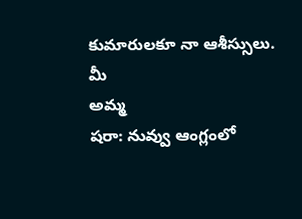కుమారులకూ నా ఆశీస్సులు.
మీ
అమ్మ
షరా: నువ్వు ఆంగ్లంలో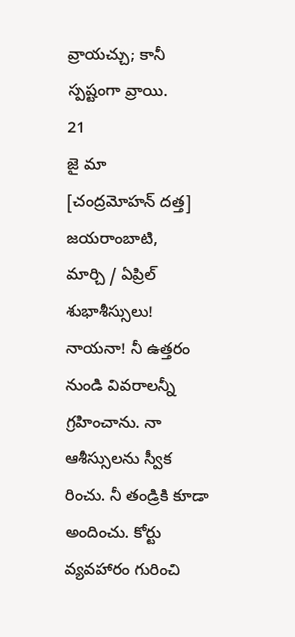వ్రాయచ్చు; కానీ స్పష్టంగా వ్రాయి.
21
జై మా
[చంద్రమోహన్ దత్త]
జయరాంబాటి,
మార్చి / ఏప్రిల్
శుభాశీస్సులు!
నాయనా! నీ ఉత్తరం నుండి వివరాలన్నీ గ్రహించాను. నా ఆశీస్సులను స్వీక రించు. నీ తండ్రికి కూడా అందించు. కోర్టు వ్యవహారం గురించి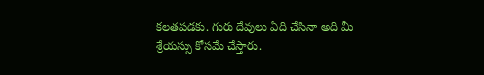కలతపడకు. గురు దేవులు ఏది చేసినా అది మీ శ్రేయస్సు కోసమే చేస్తారు.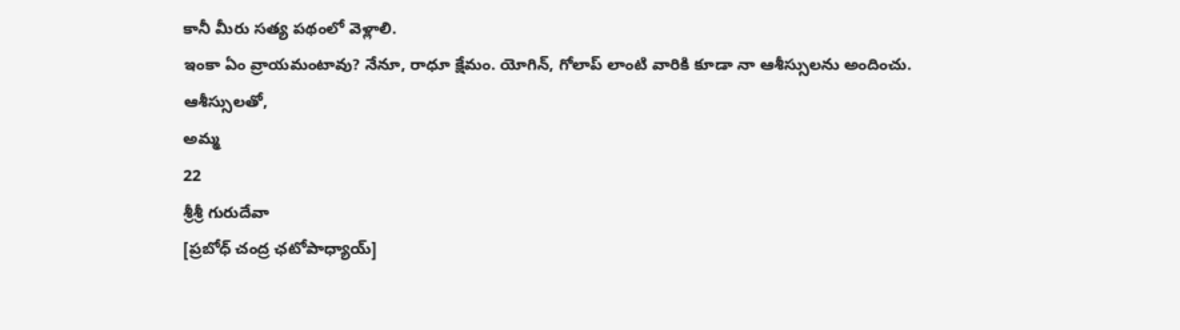కానీ మీరు సత్య పథంలో వెళ్లాలి.
ఇంకా ఏం వ్రాయమంటావు? నేనూ, రాధూ క్షేమం. యోగిన్, గోలాప్ లాంటి వారికి కూడా నా ఆశీస్సులను అందించు.
ఆశీస్సులతో,
అమ్మ
22
శ్రీశ్రీ గురుదేవా
[ప్రబోధ్ చంద్ర ఛటోపాధ్యాయ్]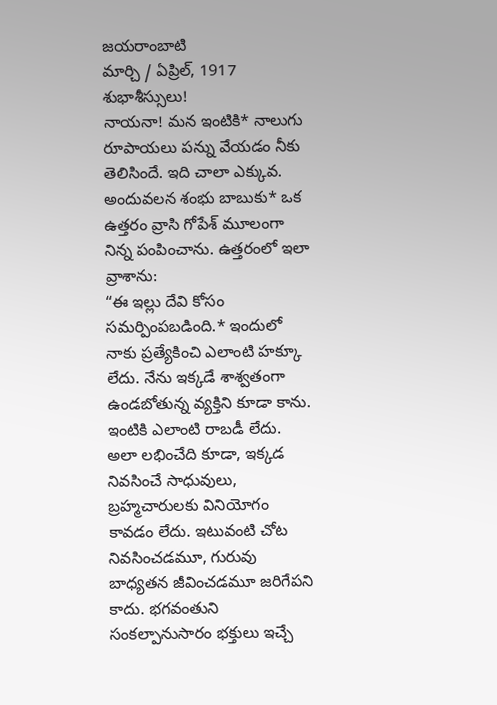జయరాంబాటి
మార్చి / ఏప్రిల్, 1917
శుభాశీస్సులు!
నాయనా! మన ఇంటికి* నాలుగు రూపాయలు పన్ను వేయడం నీకు తెలిసిందే. ఇది చాలా ఎక్కువ. అందువలన శంభు బాబుకు* ఒక ఉత్తరం వ్రాసి గోపేశ్ మూలంగా నిన్న పంపించాను. ఉత్తరంలో ఇలా వ్రాశాను:
“ఈ ఇల్లు దేవి కోసం సమర్పింపబడింది.* ఇందులో నాకు ప్రత్యేకించి ఎలాంటి హక్కూ లేదు. నేను ఇక్కడే శాశ్వతంగా ఉండబోతున్న వ్యక్తిని కూడా కాను. ఇంటికి ఎలాంటి రాబడీ లేదు. అలా లభించేది కూడా, ఇక్కడ నివసించే సాధువులు, బ్రహ్మచారులకు వినియోగం కావడం లేదు. ఇటువంటి చోట నివసించడమూ, గురువు బాధ్యతన జీవించడమూ జరిగేపని కాదు. భగవంతుని సంకల్పానుసారం భక్తులు ఇచ్చే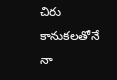చిరు కానుకలతోనే నా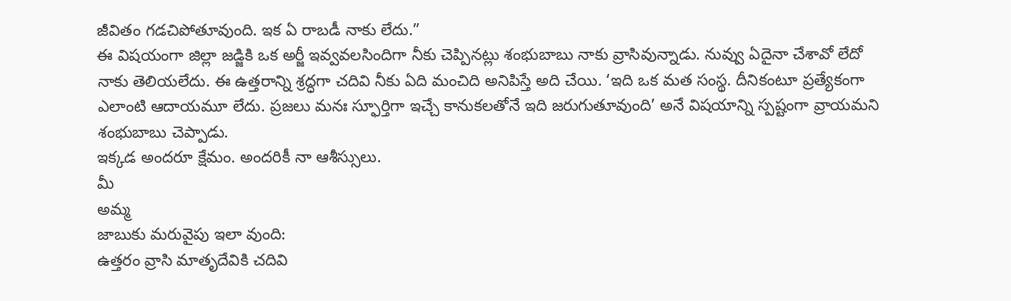జీవితం గడచిపోతూవుంది. ఇక ఏ రాబడీ నాకు లేదు.”
ఈ విషయంగా జిల్లా జడ్జికి ఒక అర్జీ ఇవ్వవలసిందిగా నీకు చెప్పినట్లు శంభుబాబు నాకు వ్రాసివున్నాడు. నువ్వు ఏదైనా చేశావో లేదో నాకు తెలియలేదు. ఈ ఉత్తరాన్ని శ్రద్ధగా చదివి నీకు ఏది మంచిది అనిపిస్తే అది చేయి. ‘ఇది ఒక మత సంస్థ. దీనికంటూ ప్రత్యేకంగా ఎలాంటి ఆదాయమూ లేదు. ప్రజలు మనః స్ఫూర్తిగా ఇచ్చే కానుకలతోనే ఇది జరుగుతూవుంది’ అనే విషయాన్ని స్పష్టంగా వ్రాయమని శంభుబాబు చెప్పాడు.
ఇక్కడ అందరూ క్షేమం. అందరికీ నా ఆశీస్సులు.
మీ
అమ్మ
జాబుకు మరువైపు ఇలా వుంది:
ఉత్తరం వ్రాసి మాతృదేవికి చదివి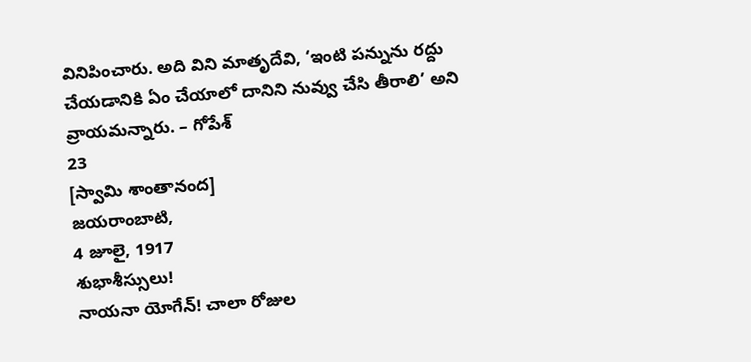వినిపించారు. అది విని మాతృదేవి, ‘ఇంటి పన్నును రద్దు చేయడానికి ఏం చేయాలో దానిని నువ్వు చేసి తీరాలి’ అని వ్రాయమన్నారు. – గోపేశ్
23
[స్వామి శాంతానంద]
జయరాంబాటి,
4 జూలై, 1917
శుభాశీస్సులు!
నాయనా యోగేన్! చాలా రోజుల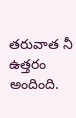తరువాత నీ ఉత్తరం అందింది.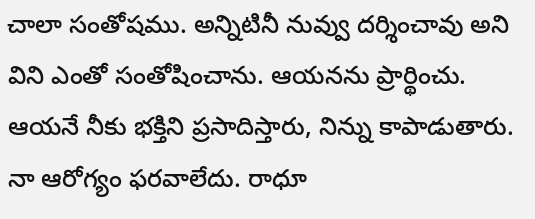చాలా సంతోషము. అన్నిటినీ నువ్వు దర్శించావు అని విని ఎంతో సంతోషించాను. ఆయనను ప్రార్థించు. ఆయనే నీకు భక్తిని ప్రసాదిస్తారు, నిన్ను కాపాడుతారు.
నా ఆరోగ్యం ఫరవాలేదు. రాధూ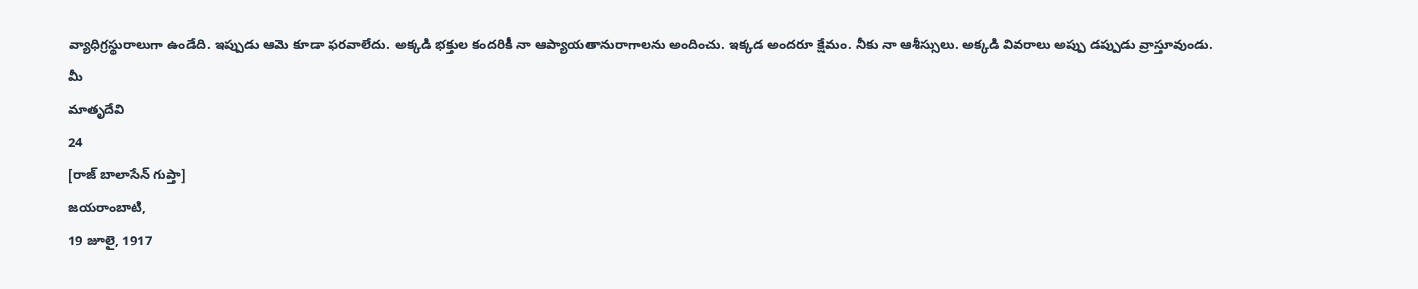వ్యాధిగ్రస్థురాలుగా ఉండేది. ఇప్పుడు ఆమె కూడా ఫరవాలేదు. అక్కడి భక్తుల కందరికీ నా ఆప్యాయతానురాగాలను అందించు. ఇక్కడ అందరూ క్షేమం. నీకు నా ఆశీస్సులు. అక్కడి వివరాలు అప్పు డప్పుడు వ్రాస్తూవుండు.
మీ
మాతృదేవి
24
[రాజ్ బాలాసేన్ గుప్తా]
జయరాంబాటి,
19 జూలై, 1917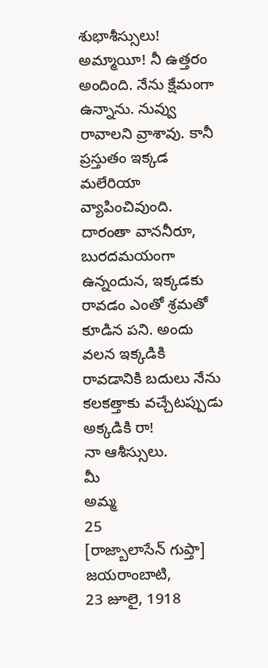శుభాశీస్సులు!
అమ్మాయీ! నీ ఉత్తరం అందింది. నేను క్షేమంగా ఉన్నాను. నువ్వు రావాలని వ్రాశావు. కానీ ప్రస్తుతం ఇక్కడ మలేరియా వ్యాపించివుంది. దారంతా వాననీరూ, బురదమయంగా ఉన్నందున, ఇక్కడకు రావడం ఎంతో శ్రమతో కూడిన పని. అందు వలన ఇక్కడికి రావడానికి బదులు నేను కలకత్తాకు వచ్చేటప్పుడు అక్కడికి రా!
నా ఆశీస్సులు.
మీ
అమ్మ
25
[రాజ్బాలాసేన్ గుప్తా]
జయరాంబాటి,
23 జూలై, 1918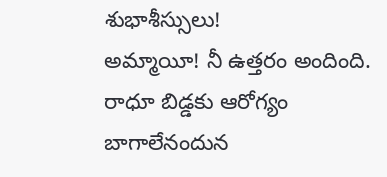శుభాశీస్సులు!
అమ్మాయీ! నీ ఉత్తరం అందింది. రాధూ బిడ్డకు ఆరోగ్యం బాగాలేనందున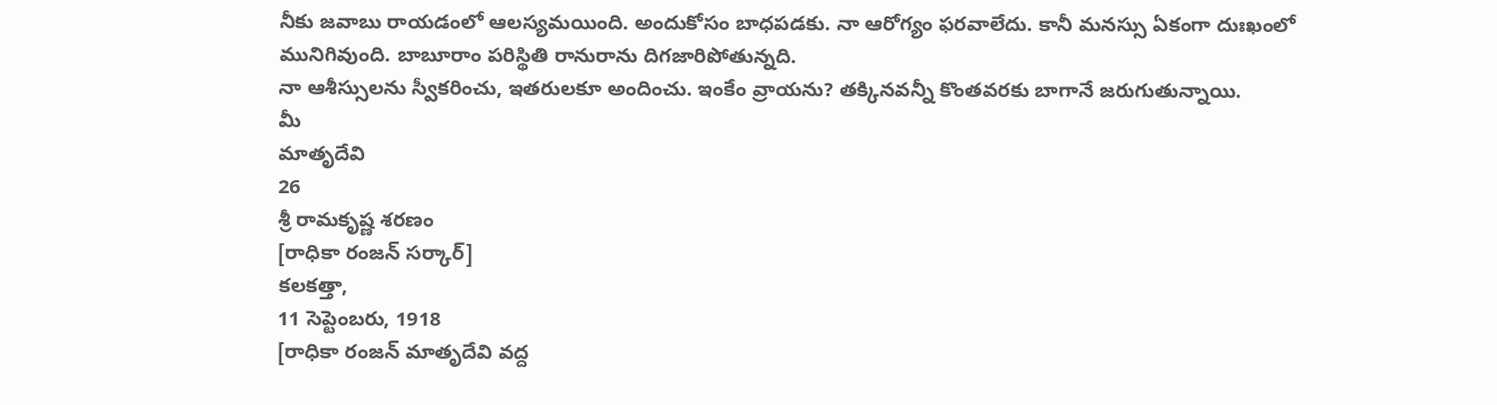నీకు జవాబు రాయడంలో ఆలస్యమయింది. అందుకోసం బాధపడకు. నా ఆరోగ్యం ఫరవాలేదు. కానీ మనస్సు ఏకంగా దుఃఖంలో మునిగివుంది. బాబూరాం పరిస్థితి రానురాను దిగజారిపోతున్నది.
నా ఆశీస్సులను స్వీకరించు, ఇతరులకూ అందించు. ఇంకేం వ్రాయను? తక్కినవన్నీ కొంతవరకు బాగానే జరుగుతున్నాయి.
మీ
మాతృదేవి
26
శ్రీ రామకృష్ణ శరణం
[రాధికా రంజన్ సర్కార్]
కలకత్తా,
11 సెప్టెంబరు, 1918
[రాధికా రంజన్ మాతృదేవి వద్ద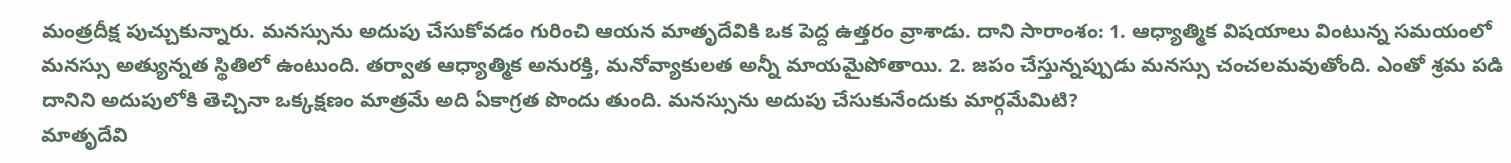మంత్రదీక్ష పుచ్చుకున్నారు. మనస్సును అదుపు చేసుకోవడం గురించి ఆయన మాతృదేవికి ఒక పెద్ద ఉత్తరం వ్రాశాడు. దాని సారాంశం: 1. ఆధ్యాత్మిక విషయాలు వింటున్న సమయంలో మనస్సు అత్యున్నత స్థితిలో ఉంటుంది. తర్వాత ఆధ్యాత్మిక అనురక్తి, మనోవ్యాకులత అన్నీ మాయమైపోతాయి. 2. జపం చేస్తున్నప్పుడు మనస్సు చంచలమవుతోంది. ఎంతో శ్రమ పడి దానిని అదుపులోకి తెచ్చినా ఒక్కక్షణం మాత్రమే అది ఏకాగ్రత పొందు తుంది. మనస్సును అదుపు చేసుకునేందుకు మార్గమేమిటి?
మాతృదేవి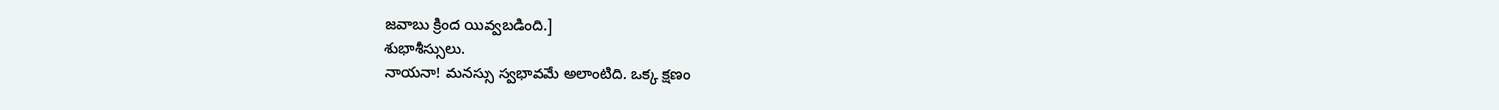జవాబు క్రింద యివ్వబడింది.]
శుభాశీస్సులు.
నాయనా! మనస్సు స్వభావమే అలాంటిది. ఒక్క క్షణం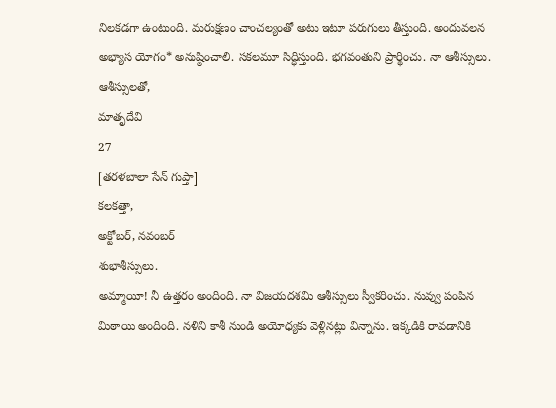నిలకడగా ఉంటుంది. మరుక్షణం చాంచల్యంతో అటు ఇటూ పరుగులు తీస్తుంది. అందువలన అభ్యాస యోగం* అనుష్ఠించాలి. సకలమూ సిద్ధిస్తుంది. భగవంతుని ప్రార్థించు. నా ఆశీస్సులు.
ఆశీస్సులతో,
మాతృదేవి
27
[తరళబాలా సేన్ గుప్తా]
కలకత్తా,
అక్టోబర్, నవంబర్
శుభాశీస్సులు.
అమ్మాయీ! నీ ఉత్తరం అందింది. నా విజయదశమి ఆశీస్సులు స్వీకరించు. నువ్వు పంపిన మిఠాయి అందింది. నళిని కాశీ నుండి అయోధ్యకు వెళ్లినట్లు విన్నాను. ఇక్కడికి రావడానికి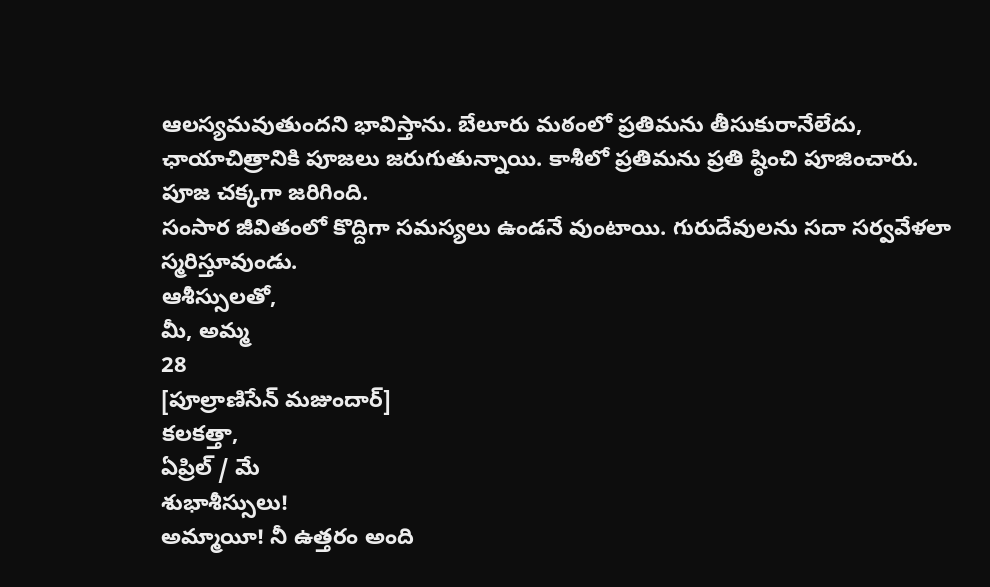ఆలస్యమవుతుందని భావిస్తాను. బేలూరు మఠంలో ప్రతిమను తీసుకురానేలేదు, ఛాయాచిత్రానికి పూజలు జరుగుతున్నాయి. కాశీలో ప్రతిమను ప్రతి ష్ఠించి పూజించారు. పూజ చక్కగా జరిగింది.
సంసార జీవితంలో కొద్దిగా సమస్యలు ఉండనే వుంటాయి. గురుదేవులను సదా సర్వవేళలా స్మరిస్తూవుండు.
ఆశీస్సులతో,
మీ, అమ్మ
28
[పూల్రాణిసేన్ మజుందార్]
కలకత్తా,
ఏప్రిల్ / మే
శుభాశీస్సులు!
అమ్మాయీ! నీ ఉత్తరం అంది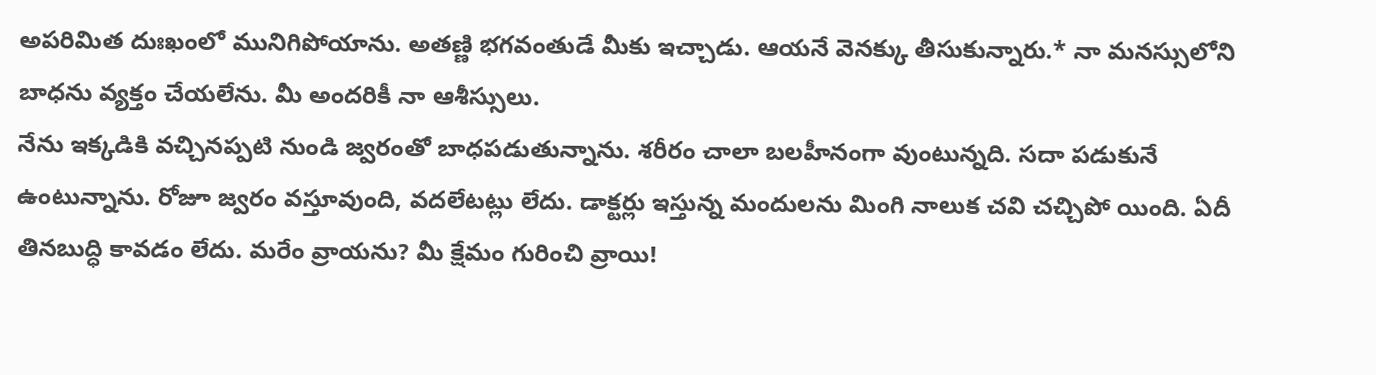అపరిమిత దుఃఖంలో మునిగిపోయాను. అతణ్ణి భగవంతుడే మీకు ఇచ్చాడు. ఆయనే వెనక్కు తీసుకున్నారు.* నా మనస్సులోని బాధను వ్యక్తం చేయలేను. మీ అందరికీ నా ఆశీస్సులు.
నేను ఇక్కడికి వచ్చినప్పటి నుండి జ్వరంతో బాధపడుతున్నాను. శరీరం చాలా బలహీనంగా వుంటున్నది. సదా పడుకునే ఉంటున్నాను. రోజూ జ్వరం వస్తూవుంది, వదలేటట్లు లేదు. డాక్టర్లు ఇస్తున్న మందులను మింగి నాలుక చవి చచ్చిపో యింది. ఏదీ తినబుద్ధి కావడం లేదు. మరేం వ్రాయను? మీ క్షేమం గురించి వ్రాయి!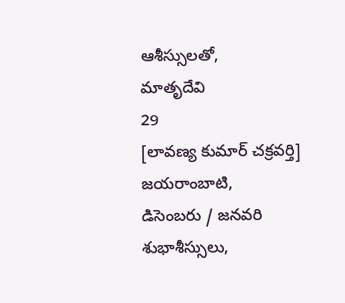ఆశీస్సులతో,
మాతృదేవి
29
[లావణ్య కుమార్ చక్రవర్తి]
జయరాంబాటి,
డిసెంబరు / జనవరి
శుభాశీస్సులు,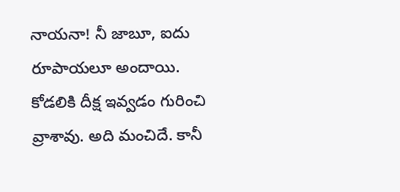నాయనా! నీ జాబూ, ఐదు రూపాయలూ అందాయి. కోడలికి దీక్ష ఇవ్వడం గురించి వ్రాశావు. అది మంచిదే. కానీ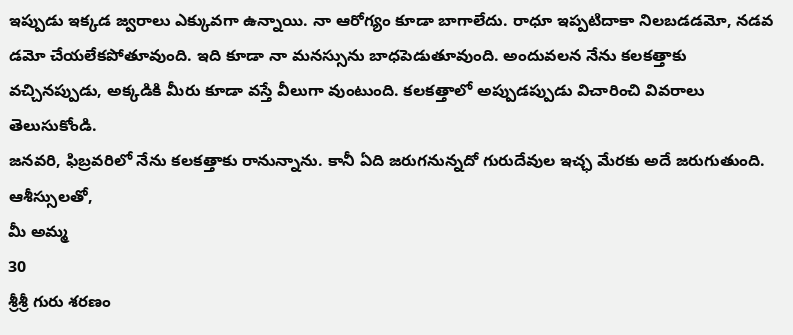ఇప్పుడు ఇక్కడ జ్వరాలు ఎక్కువగా ఉన్నాయి. నా ఆరోగ్యం కూడా బాగాలేదు. రాధూ ఇప్పటిదాకా నిలబడడమో, నడవ డమో చేయలేకపోతూవుంది. ఇది కూడా నా మనస్సును బాధపెడుతూవుంది. అందువలన నేను కలకత్తాకు వచ్చినప్పుడు, అక్కడికి మీరు కూడా వస్తే వీలుగా వుంటుంది. కలకత్తాలో అప్పుడప్పుడు విచారించి వివరాలు తెలుసుకోండి.
జనవరి, ఫిబ్రవరిలో నేను కలకత్తాకు రానున్నాను. కానీ ఏది జరుగనున్నదో గురుదేవుల ఇచ్ఛ మేరకు అదే జరుగుతుంది.
ఆశీస్సులతో,
మీ అమ్మ
30
శ్రీశ్రీ గురు శరణం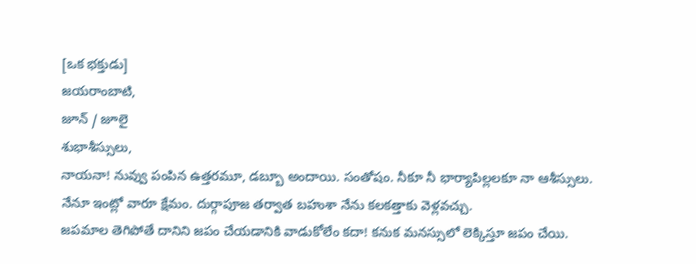[ఒక భక్తుడు]
జయరాంబాటి,
జూన్ / జూలై
శుభాశీస్సులు,
నాయనా! నువ్వు పంపిన ఉత్తరమూ, డబ్బూ అందాయి. సంతోషం. నీకూ నీ భార్యాపిల్లలకూ నా ఆశీస్సులు. నేనూ ఇంట్లో వారూ క్షేమం. దుర్గాపూజ తర్వాత బహుశా నేను కలకత్తాకు వెళ్లవచ్చు.
జపమాల తెగిపోతే దానిని జపం చేయడానికి వాడుకోలేం కదా! కనుక మనస్సులో లెక్కిస్తూ జపం చేయి.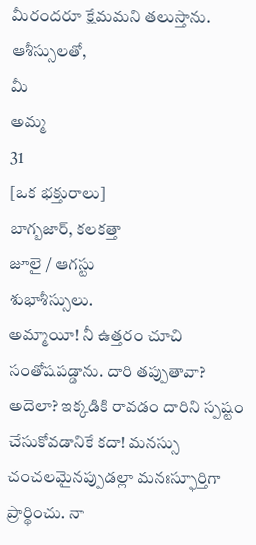మీరందరూ క్షేమమని తలుస్తాను.
ఆశీస్సులతో,
మీ
అమ్మ
31
[ఒక భక్తురాలు]
బాగ్బజార్, కలకత్తా
జూలై / ఆగస్టు
శుభాశీస్సులు.
అమ్మాయీ! నీ ఉత్తరం చూచి సంతోషపడ్డాను. దారి తప్పుతావా? అదెలా? ఇక్కడికి రావడం దారిని స్పష్టం చేసుకోవడానికే కదా! మనస్సు చంచలమైనప్పుడల్లా మనఃస్ఫూర్తిగా ప్రార్థించు. నా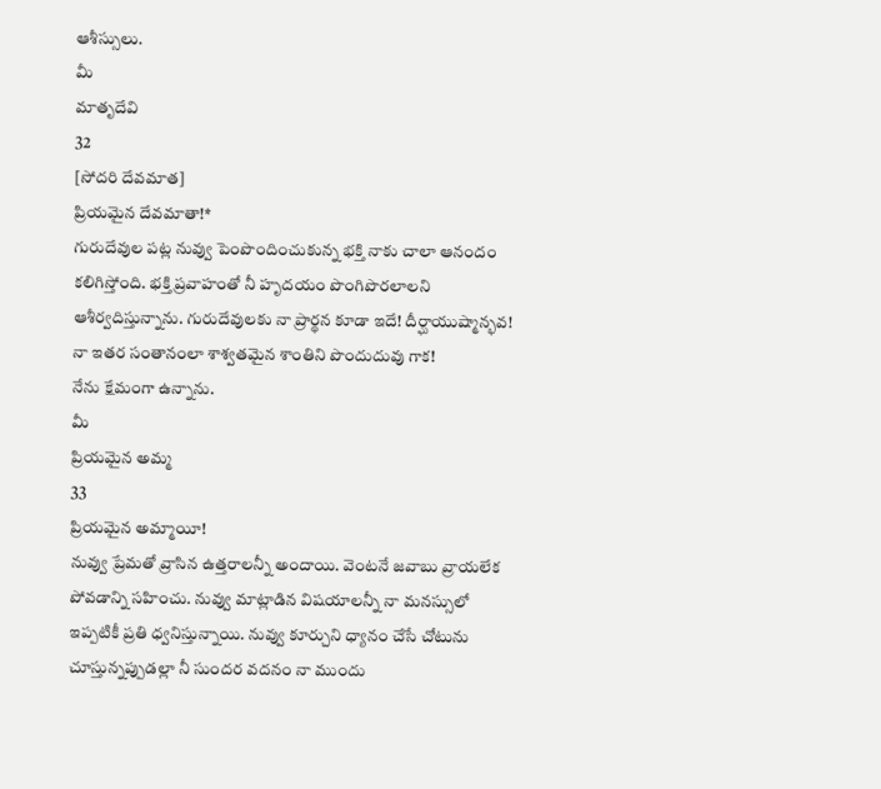ఆశీస్సులు.
మీ
మాతృదేవి
32
[సోదరి దేవమాత]
ప్రియమైన దేవమాతా!*
గురుదేవుల పట్ల నువ్వు పెంపొందించుకున్న భక్తి నాకు చాలా ఆనందం కలిగిస్తోంది. భక్తి ప్రవాహంతో నీ హృదయం పొంగిపొరలాలని ఆశీర్వదిస్తున్నాను. గురుదేవులకు నా ప్రార్థన కూడా ఇదే! దీర్ఘాయుష్మాన్భవ! నా ఇతర సంతానంలా శాశ్వతమైన శాంతిని పొందుదువు గాక!
నేను క్షేమంగా ఉన్నాను.
మీ
ప్రియమైన అమ్మ
33
ప్రియమైన అమ్మాయీ!
నువ్వు ప్రేమతో వ్రాసిన ఉత్తరాలన్నీ అందాయి. వెంటనే జవాబు వ్రాయలేక పోవడాన్ని సహించు. నువ్వు మాట్లాడిన విషయాలన్నీ నా మనస్సులో ఇప్పటికీ ప్రతి ధ్వనిస్తున్నాయి. నువ్వు కూర్చుని ధ్యానం చేసే చోటును చూస్తున్నప్పుడల్లా నీ సుందర వదనం నా ముందు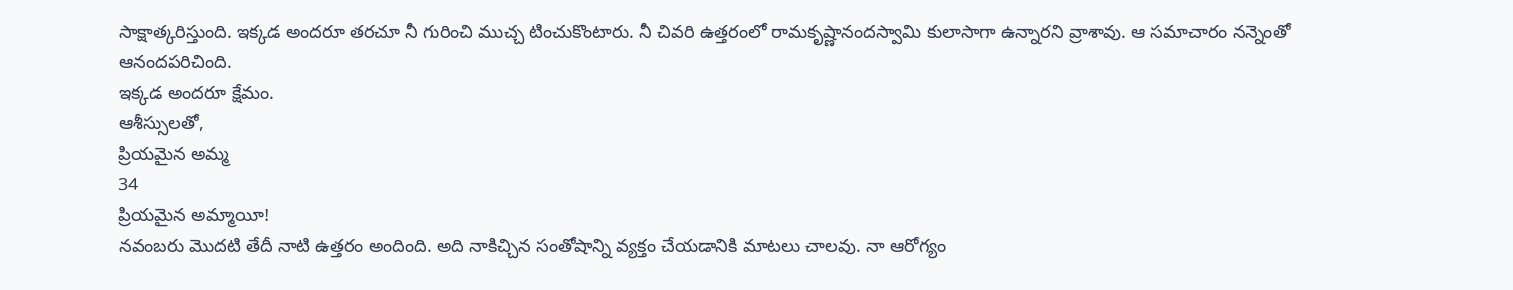సాక్షాత్కరిస్తుంది. ఇక్కడ అందరూ తరచూ నీ గురించి ముచ్చ టించుకొంటారు. నీ చివరి ఉత్తరంలో రామకృష్ణానందస్వామి కులాసాగా ఉన్నారని వ్రాశావు. ఆ సమాచారం నన్నెంతో ఆనందపరిచింది.
ఇక్కడ అందరూ క్షేమం.
ఆశీస్సులతో,
ప్రియమైన అమ్మ
34
ప్రియమైన అమ్మాయీ!
నవంబరు మొదటి తేదీ నాటి ఉత్తరం అందింది. అది నాకిచ్చిన సంతోషాన్ని వ్యక్తం చేయడానికి మాటలు చాలవు. నా ఆరోగ్యం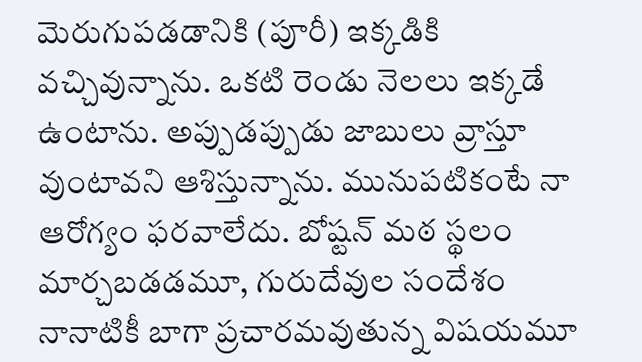మెరుగుపడడానికి (పూరీ) ఇక్కడికి వచ్చివున్నాను. ఒకటి రెండు నెలలు ఇక్కడే ఉంటాను. అప్పుడప్పుడు జాబులు వ్రాస్తూ వుంటావని ఆశిస్తున్నాను. మునుపటికంటే నా ఆరోగ్యం ఫరవాలేదు. బోష్టన్ మఠ స్థలం మార్చబడడమూ, గురుదేవుల సందేశం నానాటికీ బాగా ప్రచారమవుతున్న విషయమూ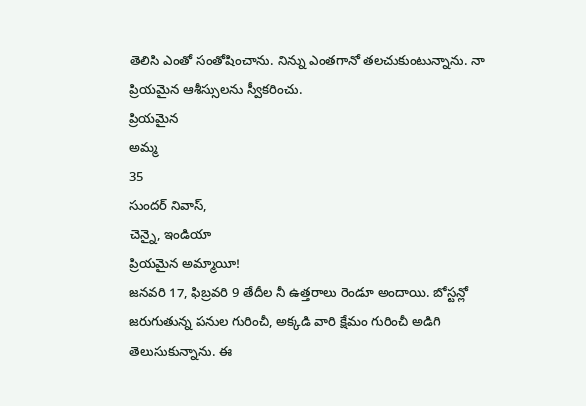తెలిసి ఎంతో సంతోషించాను. నిన్ను ఎంతగానో తలచుకుంటున్నాను. నా ప్రియమైన ఆశీస్సులను స్వీకరించు.
ప్రియమైన
అమ్మ
35
సుందర్ నివాస్,
చెన్నై, ఇండియా
ప్రియమైన అమ్మాయీ!
జనవరి 17, ఫిబ్రవరి 9 తేదీల నీ ఉత్తరాలు రెండూ అందాయి. బోస్టన్లో జరుగుతున్న పనుల గురించీ, అక్కడి వారి క్షేమం గురించీ అడిగి తెలుసుకున్నాను. ఈ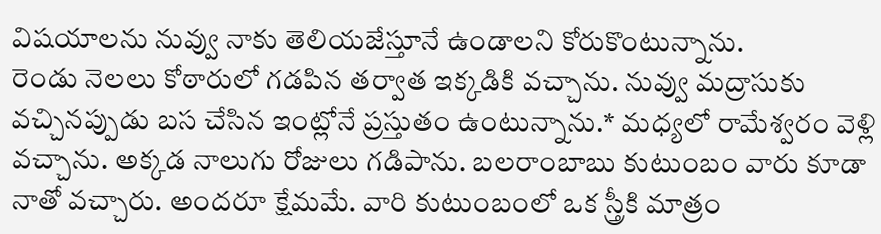విషయాలను నువ్వు నాకు తెలియజేస్తూనే ఉండాలని కోరుకొంటున్నాను.
రెండు నెలలు కోఠారులో గడపిన తర్వాత ఇక్కడికి వచ్చాను. నువ్వు మద్రాసుకు వచ్చినప్పుడు బస చేసిన ఇంట్లోనే ప్రస్తుతం ఉంటున్నాను.* మధ్యలో రామేశ్వరం వెళ్లి వచ్చాను. అక్కడ నాలుగు రోజులు గడిపాను. బలరాంబాబు కుటుంబం వారు కూడా నాతో వచ్చారు. అందరూ క్షేమమే. వారి కుటుంబంలో ఒక స్త్రీకి మాత్రం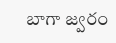బాగా జ్వరం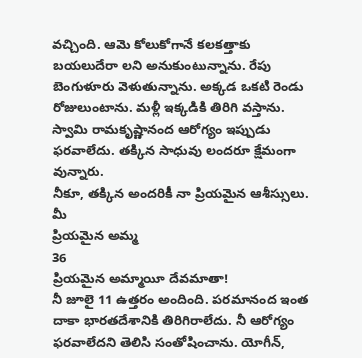వచ్చింది. ఆమె కోలుకోగానే కలకత్తాకు బయలుదేరా లని అనుకుంటున్నాను. రేపు బెంగుళూరు వెళుతున్నాను. అక్కడ ఒకటి రెండు రోజులుంటాను. మళ్లీ ఇక్కడికి తిరిగి వస్తాను.
స్వామి రామకృష్ణానంద ఆరోగ్యం ఇప్పుడు ఫరవాలేదు. తక్కిన సాధువు లందరూ క్షేమంగా వున్నారు.
నీకూ, తక్కిన అందరికీ నా ప్రియమైన ఆశీస్సులు.
మీ
ప్రియమైన అమ్మ
36
ప్రియమైన అమ్మాయీ దేవమాతా!
నీ జూలై 11 ఉత్తరం అందింది. పరమానంద ఇంత దాకా భారతదేశానికి తిరిగిరాలేదు. నీ ఆరోగ్యం ఫరవాలేదని తెలిసి సంతోషించాను. యోగీన్,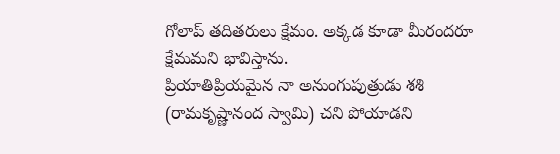గోలాప్ తదితరులు క్షేమం. అక్కడ కూడా మీరందరూ క్షేమమని భావిస్తాను.
ప్రియాతిప్రియమైన నా అనుంగుపుత్రుడు శశి (రామకృష్ణానంద స్వామి) చని పోయాడని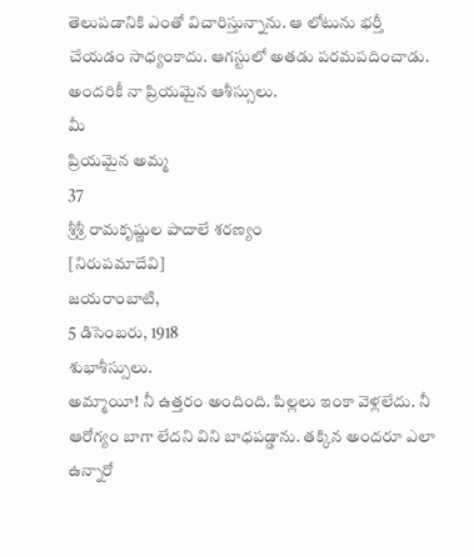తెలుపడానికి ఎంతో విచారిస్తున్నాను. ఆ లోటును భర్తీ చేయడం సాధ్యంకాదు. ఆగస్టులో అతడు పరమపదించాడు.
అందరికీ నా ప్రియమైన ఆశీస్సులు.
మీ
ప్రియమైన అమ్మ
37
శ్రీశ్రీ రామకృష్ణుల పాదాలే శరణ్యం
[నిరుపమాదేవి]
జయరాంబాటి,
5 డిసెంబరు, 1918
శుభాశీస్సులు.
అమ్మాయీ! నీ ఉత్తరం అందింది. పిల్లలు ఇంకా వెళ్లలేదు. నీ ఆరోగ్యం బాగా లేదని విని బాధపడ్డాను. తక్కిన అందరూ ఎలా ఉన్నారో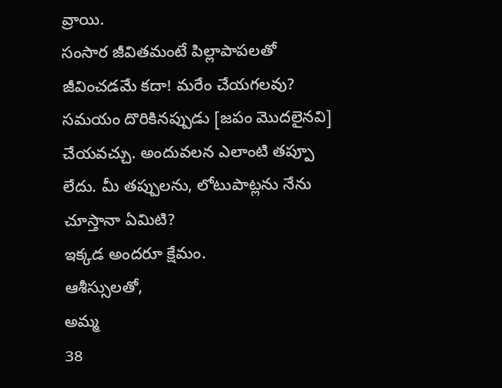వ్రాయి.
సంసార జీవితమంటే పిల్లాపాపలతో జీవించడమే కదా! మరేం చేయగలవు? సమయం దొరికినప్పుడు [జపం మొదలైనవి] చేయవచ్చు. అందువలన ఎలాంటి తప్పూ లేదు. మీ తప్పులను, లోటుపాట్లను నేను చూస్తానా ఏమిటి?
ఇక్కడ అందరూ క్షేమం.
ఆశీస్సులతో,
అమ్మ
38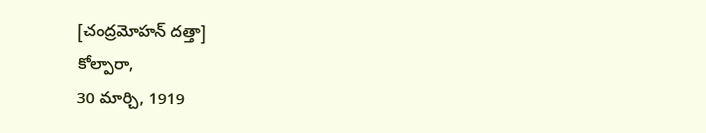[చంద్రమోహన్ దత్తా]
కోల్పారా,
30 మార్చి, 1919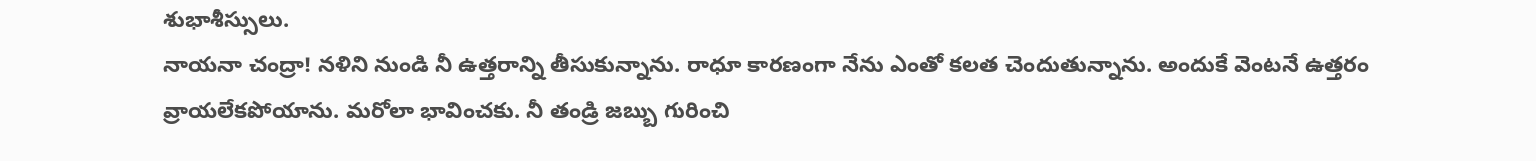శుభాశీస్సులు.
నాయనా చంద్రా! నళిని నుండి నీ ఉత్తరాన్ని తీసుకున్నాను. రాధూ కారణంగా నేను ఎంతో కలత చెందుతున్నాను. అందుకే వెంటనే ఉత్తరం వ్రాయలేకపోయాను. మరోలా భావించకు. నీ తండ్రి జబ్బు గురించి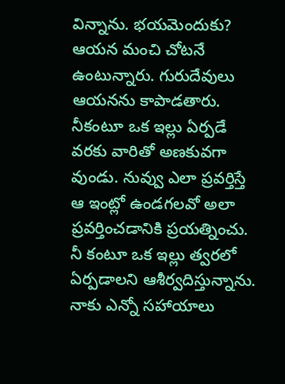విన్నాను. భయమెందుకు? ఆయన మంచి చోటనే ఉంటున్నారు. గురుదేవులు ఆయనను కాపాడతారు.
నీకంటూ ఒక ఇల్లు ఏర్పడే వరకు వారితో అణకువగా వుండు. నువ్వు ఎలా ప్రవర్తిస్తే ఆ ఇంట్లో ఉండగలవో అలా ప్రవర్తించడానికి ప్రయత్నించు. నీ కంటూ ఒక ఇల్లు త్వరలో ఏర్పడాలని ఆశీర్వదిస్తున్నాను. నాకు ఎన్నో సహాయాలు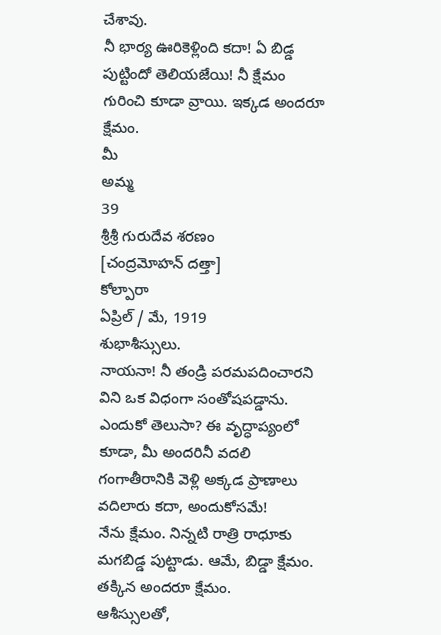చేశావు.
నీ భార్య ఊరికెళ్లింది కదా! ఏ బిడ్డ పుట్టిందో తెలియజేయి! నీ క్షేమం గురించి కూడా వ్రాయి. ఇక్కడ అందరూ క్షేమం.
మీ
అమ్మ
39
శ్రీశ్రీ గురుదేవ శరణం
[చంద్రమోహన్ దత్తా]
కోల్పారా
ఏప్రిల్ / మే, 1919
శుభాశీస్సులు.
నాయనా! నీ తండ్రి పరమపదించారని విని ఒక విధంగా సంతోషపడ్డాను. ఎందుకో తెలుసా? ఈ వృద్ధాప్యంలో కూడా, మీ అందరినీ వదలి గంగాతీరానికి వెళ్లి అక్కడ ప్రాణాలు వదిలారు కదా, అందుకోసమే!
నేను క్షేమం. నిన్నటి రాత్రి రాధూకు మగబిడ్డ పుట్టాడు. ఆమే, బిడ్డా క్షేమం. తక్కిన అందరూ క్షేమం.
ఆశీస్సులతో,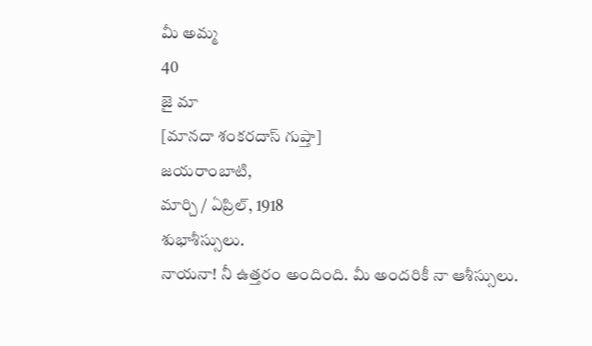మీ అమ్మ
40
జై మా
[మానదా శంకరదాస్ గుప్తా]
జయరాంబాటి,
మార్చి / ఏప్రిల్, 1918
శుభాశీస్సులు.
నాయనా! నీ ఉత్తరం అందింది. మీ అందరికీ నా ఆశీస్సులు.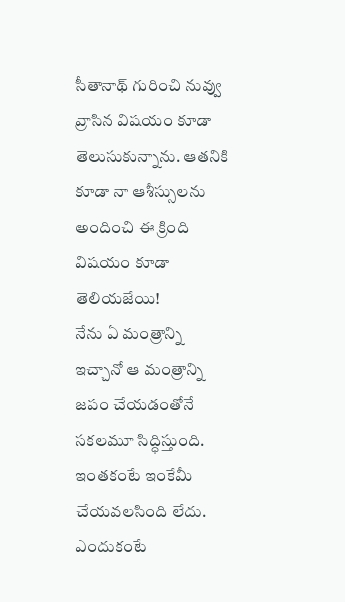సీతానాథ్ గురించి నువ్వు వ్రాసిన విషయం కూడా తెలుసుకున్నాను. ఆతనికి కూడా నా ఆశీస్సులను అందించి ఈ క్రింది విషయం కూడా తెలియజేయి!
నేను ఏ మంత్రాన్ని ఇచ్చానో ఆ మంత్రాన్ని జపం చేయడంతోనే సకలమూ సిద్ధిస్తుంది. ఇంతకంటే ఇంకేమీ చేయవలసింది లేదు. ఎందుకంటే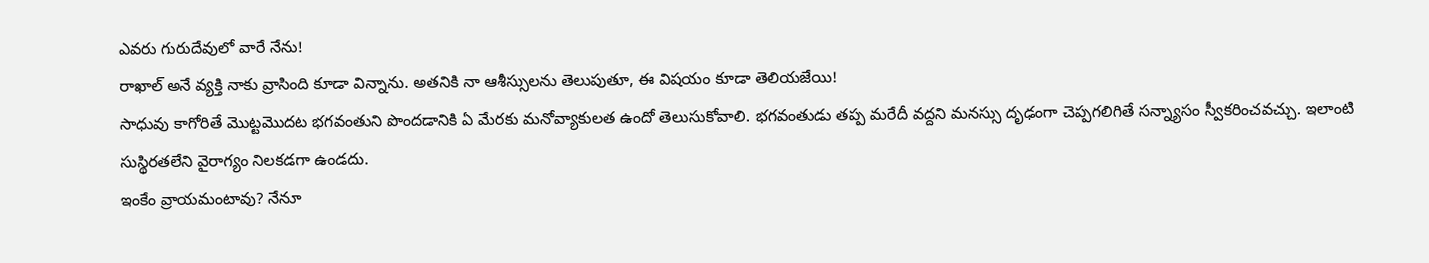ఎవరు గురుదేవులో వారే నేను!
రాఖాల్ అనే వ్యక్తి నాకు వ్రాసింది కూడా విన్నాను. అతనికి నా ఆశీస్సులను తెలుపుతూ, ఈ విషయం కూడా తెలియజేయి!
సాధువు కాగోరితే మొట్టమొదట భగవంతుని పొందడానికి ఏ మేరకు మనోవ్యాకులత ఉందో తెలుసుకోవాలి. భగవంతుడు తప్ప మరేదీ వద్దని మనస్సు దృఢంగా చెప్పగలిగితే సన్న్యాసం స్వీకరించవచ్చు. ఇలాంటి సుస్థిరతలేని వైరాగ్యం నిలకడగా ఉండదు.
ఇంకేం వ్రాయమంటావు? నేనూ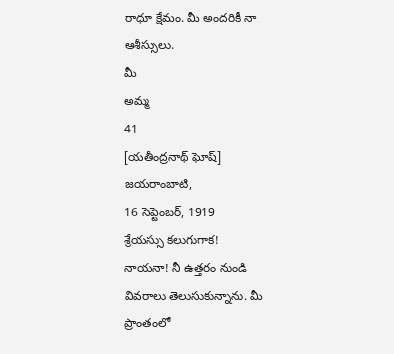రాధూ క్షేమం. మీ అందరికీ నా ఆశీస్సులు.
మీ
అమ్మ
41
[యతీంద్రనాథ్ ఘోష్]
జయరాంబాటి,
16 సెప్టెంబర్, 1919
శ్రేయస్సు కలుగుగాక!
నాయనా! నీ ఉత్తరం నుండి వివరాలు తెలుసుకున్నాను. మీ ప్రాంతంలో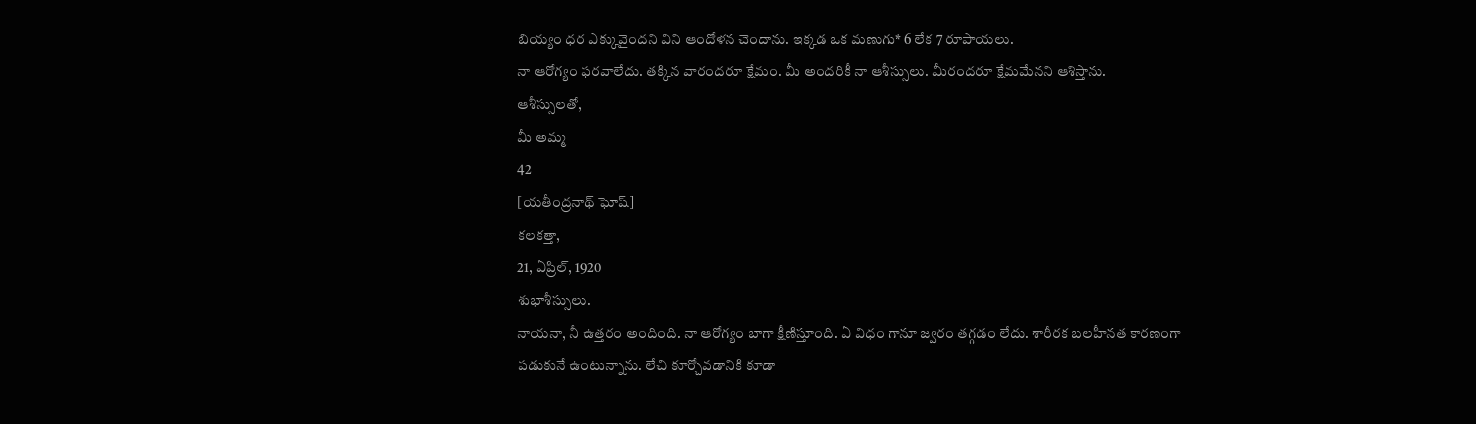బియ్యం ధర ఎక్కువైందని విని ఆందోళన చెందాను. ఇక్కడ ఒక మణుగు* 6 లేక 7 రూపాయలు.
నా ఆరోగ్యం ఫరవాలేదు. తక్కిన వారందరూ క్షేమం. మీ అందరికీ నా ఆశీస్సులు. మీరందరూ క్షేమమేనని ఆశిస్తాను.
ఆశీస్సులతో,
మీ అమ్మ
42
[యతీంద్రనాథ్ ఘోష్]
కలకత్తా,
21, ఏప్రిల్, 1920
శుభాశీస్సులు.
నాయనా, నీ ఉత్తరం అందింది. నా ఆరోగ్యం బాగా క్షీణిస్తూంది. ఏ విధం గానూ జ్వరం తగ్గడం లేదు. శారీరక బలహీనత కారణంగా పడుకునే ఉంటున్నాను. లేచి కూర్చోవడానికి కూడా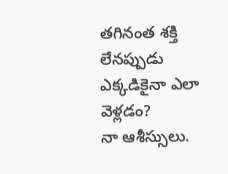తగినంత శక్తి లేనప్పుడు ఎక్కడికైనా ఎలా వెళ్లడం?
నా ఆశీస్సులు.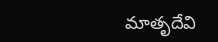మాతృదేవి